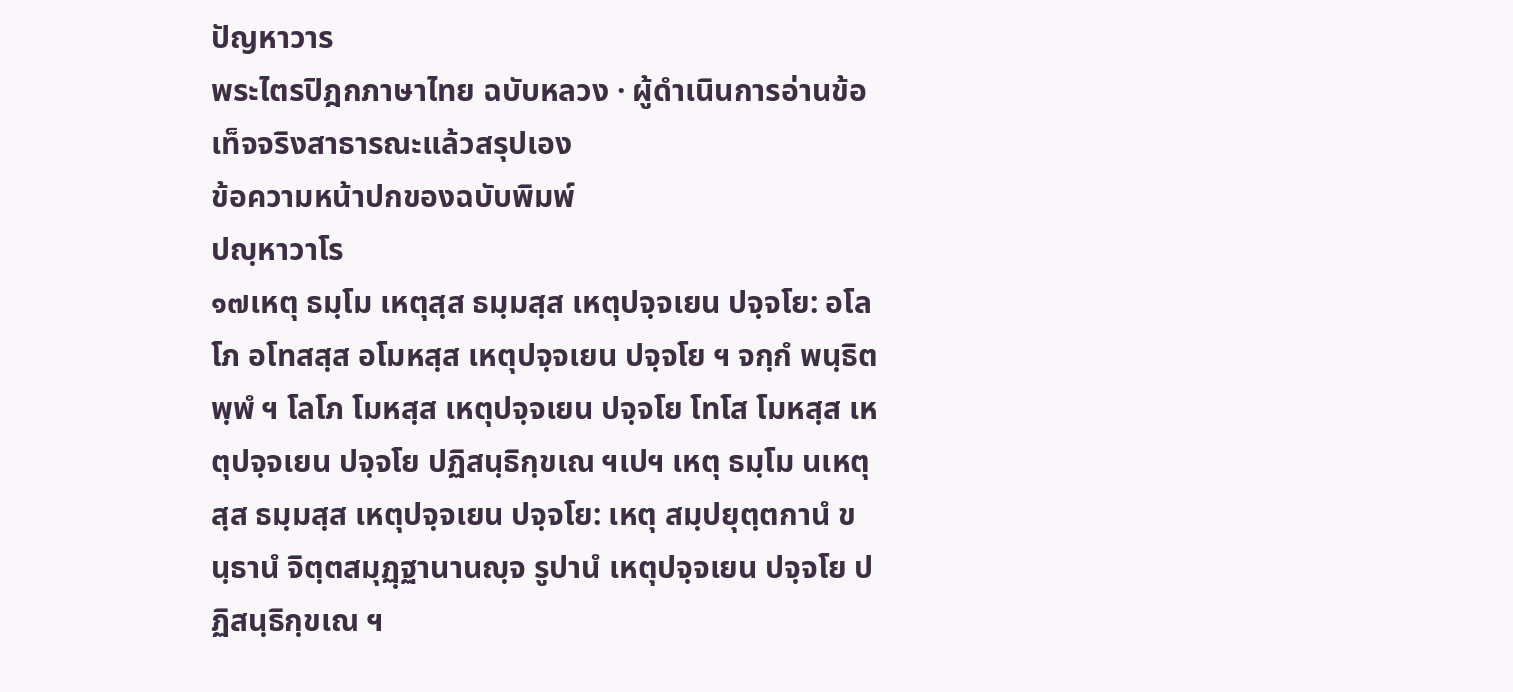ปัญหาวาร
พระไตรปิฎกภาษาไทย ฉบับหลวง · ผู้ดำเนินการอ่านข้อเท็จจริงสาธารณะแล้วสรุปเอง
ข้อความหน้าปกของฉบับพิมพ์
ปญฺหาวาโร
๑๗เหตุ ธมฺโม เหตุสฺส ธมฺมสฺส เหตุปจฺจเยน ปจฺจโย: อโลโภ อโทสสฺส อโมหสฺส เหตุปจฺจเยน ปจฺจโย ฯ จกฺกํ พนฺธิตพฺพํ ฯ โลโภ โมหสฺส เหตุปจฺจเยน ปจฺจโย โทโส โมหสฺส เหตุปจฺจเยน ปจฺจโย ปฏิสนฺธิกฺขเณ ฯเปฯ เหตุ ธมฺโม นเหตุสฺส ธมฺมสฺส เหตุปจฺจเยน ปจฺจโย: เหตุ สมฺปยุตฺตกานํ ขนฺธานํ จิตฺตสมุฏฺฐานานญฺจ รูปานํ เหตุปจฺจเยน ปจฺจโย ปฏิสนฺธิกฺขเณ ฯ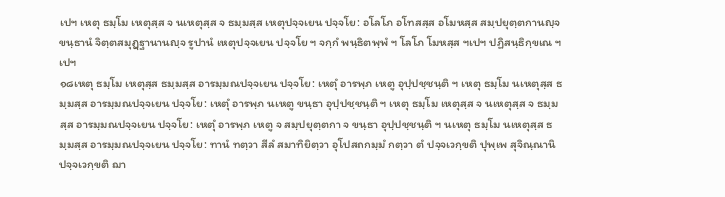เปฯ เหตุ ธมฺโม เหตุสฺส จ นเหตุสฺส จ ธมฺมสฺส เหตุปจฺจเยน ปจฺจโย: อโลโภ อโทสสฺส อโมหสฺส สมฺปยุตฺตกานญฺจ ขนฺธานํ จิตฺตสมุฏฺฐานานญฺจ รูปานํ เหตุปจฺจเยน ปจฺจโย ฯ จกฺกํ พนฺธิตพฺพํ ฯ โลโภ โมหสฺส ฯเปฯ ปฏิสนฺธิกฺขเณ ฯเปฯ
๑๘เหตุ ธมฺโม เหตุสฺส ธมฺมสฺส อารมฺมณปจฺจเยน ปจฺจโย: เหตุํ อารพฺภ เหตู อุปฺปชฺชนฺติ ฯ เหตุ ธมฺโม นเหตุสฺส ธมฺมสฺส อารมฺมณปจฺจเยน ปจฺจโย: เหตุํ อารพฺภ นเหตู ขนฺธา อุปฺปชฺชนฺติ ฯ เหตุ ธมฺโม เหตุสฺส จ นเหตุสฺส จ ธมฺมสฺส อารมฺมณปจฺจเยน ปจฺจโย: เหตุํ อารพฺภ เหตู จ สมฺปยุตฺตกา จ ขนฺธา อุปฺปชฺชนฺติ ฯ นเหตุ ธมฺโม นเหตุสฺส ธมฺมสฺส อารมฺมณปจฺจเยน ปจฺจโย: ทานํ ทตฺวา สีลํ สมาทิยิตฺวา อุโปสถกมฺมํ กตฺวา ตํ ปจฺจเวกฺขติ ปุพฺเพ สุจิณฺณานิ ปจฺจเวกฺขติ ฌา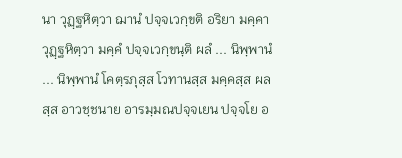นา วุฏฺฐหิตฺวา ฌานํ ปจฺจเวกฺขติ อริยา มคฺคา วุฏฺฐหิตฺวา มคฺคํ ปจฺจเวกฺขนฺติ ผลํ ... นิพฺพานํ ... นิพฺพานํ โคตฺรภุสฺส โวทานสฺส มคฺคสฺส ผลสฺส อาวชฺชนาย อารมฺมณปจฺจเยน ปจฺจโย อ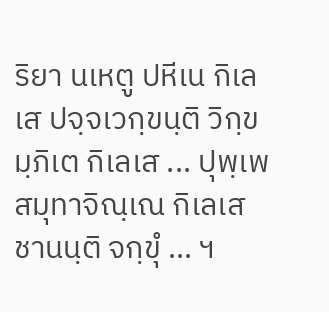ริยา นเหตู ปหีเน กิเลเส ปจฺจเวกฺขนฺติ วิกฺขมฺภิเต กิเลเส ... ปุพฺเพ สมุทาจิณฺเณ กิเลเส ชานนฺติ จกฺขุํ ... ฯ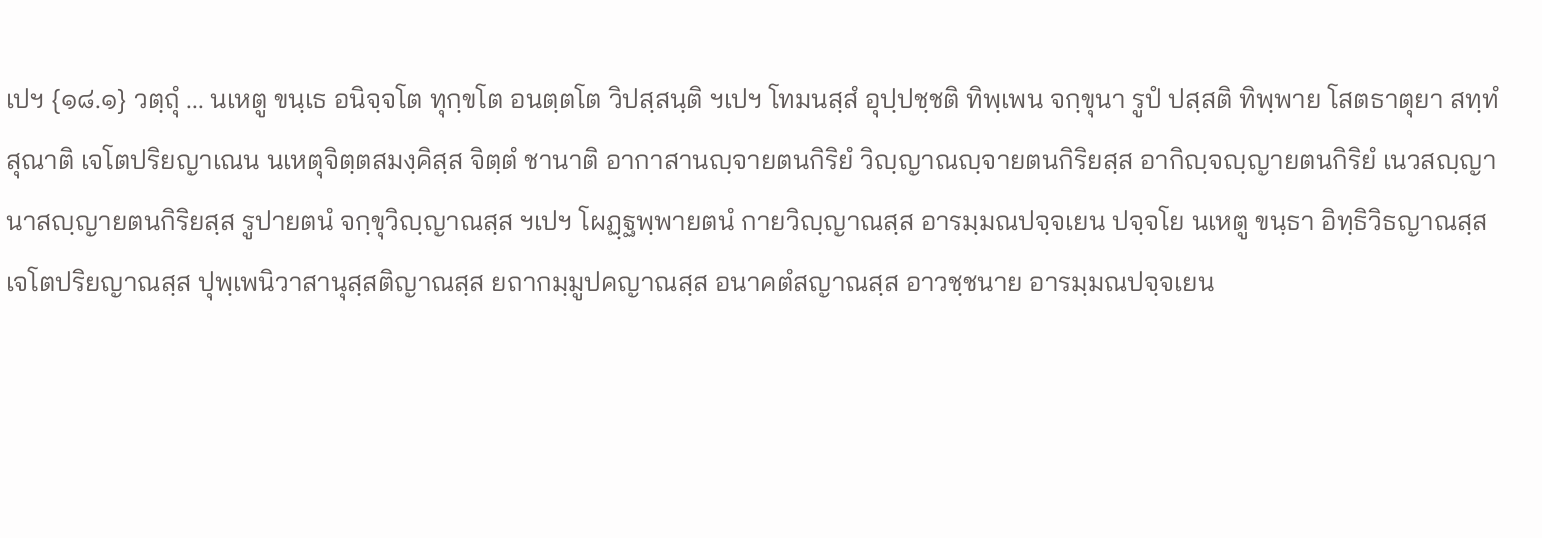เปฯ {๑๘.๑} วตฺถุํ ... นเหตู ขนฺเธ อนิจฺจโต ทุกฺขโต อนตฺตโต วิปสฺสนฺติ ฯเปฯ โทมนสฺสํ อุปฺปชฺชติ ทิพฺเพน จกฺขุนา รูปํ ปสฺสติ ทิพฺพาย โสตธาตุยา สทฺทํ สุณาติ เจโตปริยญาเณน นเหตุจิตฺตสมงฺคิสฺส จิตฺตํ ชานาติ อากาสานญฺจายตนกิริยํ วิญฺญาณญฺจายตนกิริยสฺส อากิญฺจญฺญายตนกิริยํ เนวสญฺญานาสญฺญายตนกิริยสฺส รูปายตนํ จกฺขุวิญฺญาณสฺส ฯเปฯ โผฏฺฐพฺพายตนํ กายวิญฺญาณสฺส อารมฺมณปจฺจเยน ปจฺจโย นเหตู ขนฺธา อิทฺธิวิธญาณสฺส เจโตปริยญาณสฺส ปุพฺเพนิวาสานุสฺสติญาณสฺส ยถากมฺมูปคญาณสฺส อนาคตํสญาณสฺส อาวชฺชนาย อารมฺมณปจฺจเยน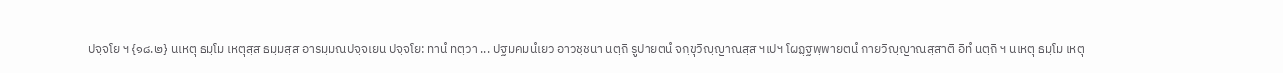ปจฺจโย ฯ {๑๘.๒} นเหตุ ธมฺโม เหตุสฺส ธมฺมสฺส อารมฺมณปจฺจเยน ปจฺจโย: ทานํ ทตฺวา ... ปฐมคมนํเยว อาวชฺชนา นตฺถิ รูปายตนํ จกฺขุวิญฺญาณสฺส ฯเปฯ โผฏฺฐพฺพายตนํ กายวิญฺญาณสฺสาติ อิทํ นตฺถิ ฯ นเหตุ ธมฺโม เหตุ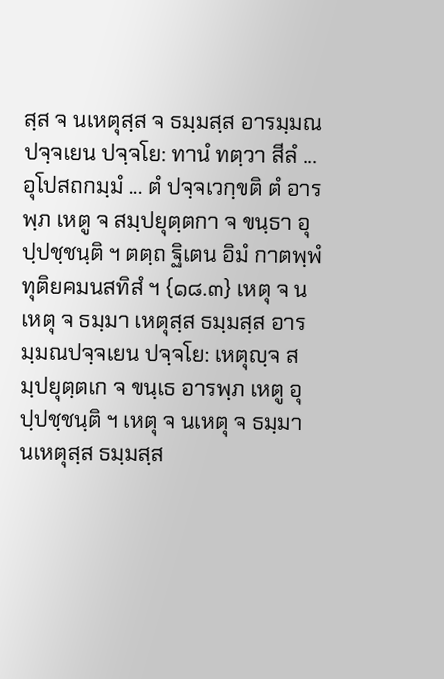สฺส จ นเหตุสฺส จ ธมฺมสฺส อารมฺมณปจฺจเยน ปจฺจโย: ทานํ ทตฺวา สีลํ ... อุโปสถกมฺมํ ... ตํ ปจฺจเวกฺขติ ตํ อารพฺภ เหตู จ สมฺปยุตฺตกา จ ขนฺธา อุปฺปชฺชนฺติ ฯ ตตฺถ ฐิเตน อิมํ กาตพฺพํ ทุติยคมนสทิสํ ฯ {๑๘.๓} เหตุ จ นเหตุ จ ธมฺมา เหตุสฺส ธมฺมสฺส อารมฺมณปจฺจเยน ปจฺจโย: เหตุญฺจ สมฺปยุตฺตเก จ ขนฺเธ อารพฺภ เหตู อุปฺปชฺชนฺติ ฯ เหตุ จ นเหตุ จ ธมฺมา นเหตุสฺส ธมฺมสฺส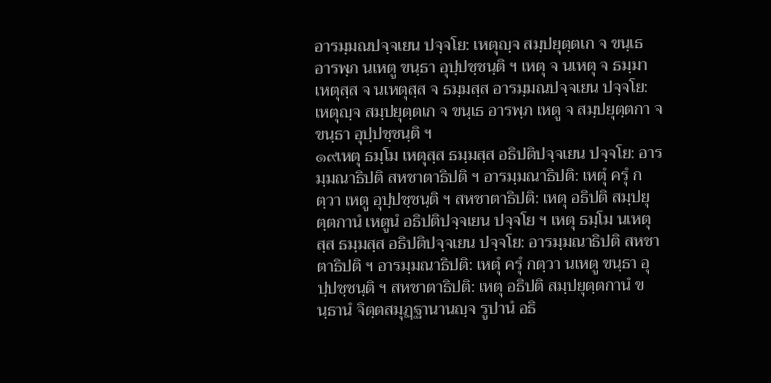อารมฺมณปจฺจเยน ปจฺจโย: เหตุญฺจ สมฺปยุตฺตเก จ ขนฺเธ อารพฺภ นเหตู ขนฺธา อุปฺปชฺชนฺติ ฯ เหตุ จ นเหตุ จ ธมฺมา เหตุสฺส จ นเหตุสฺส จ ธมฺมสฺส อารมฺมณปจฺจเยน ปจฺจโย: เหตุญฺจ สมฺปยุตฺตเก จ ขนฺเธ อารพฺภ เหตู จ สมฺปยุตฺตกา จ ขนฺธา อุปฺปชฺชนฺติ ฯ
๑๙เหตุ ธมฺโม เหตุสฺส ธมฺมสฺส อธิปติปจฺจเยน ปจฺจโย: อารมฺมณาธิปติ สหชาตาธิปติ ฯ อารมฺมณาธิปติ: เหตุํ ครุํ กตฺวา เหตู อุปฺปชฺชนฺติ ฯ สหชาตาธิปติ: เหตุ อธิปติ สมฺปยุตฺตกานํ เหตูนํ อธิปติปจฺจเยน ปจฺจโย ฯ เหตุ ธมฺโม นเหตุสฺส ธมฺมสฺส อธิปติปจฺจเยน ปจฺจโย: อารมฺมณาธิปติ สหชาตาธิปติ ฯ อารมฺมณาธิปติ: เหตุํ ครุํ กตฺวา นเหตู ขนฺธา อุปฺปชฺชนฺติ ฯ สหชาตาธิปติ: เหตุ อธิปติ สมฺปยุตฺตกานํ ขนฺธานํ จิตฺตสมุฏฺฐานานญฺจ รูปานํ อธิ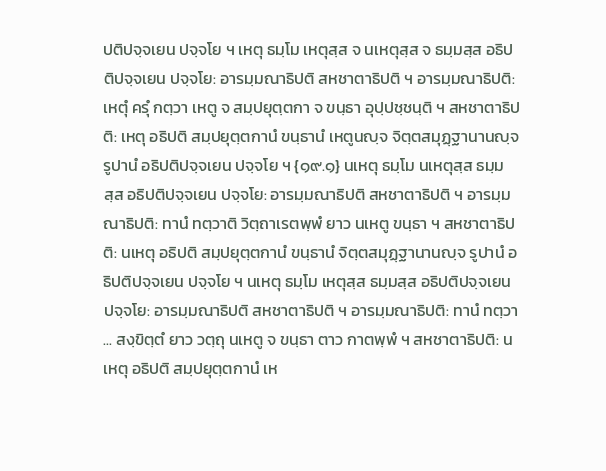ปติปจฺจเยน ปจฺจโย ฯ เหตุ ธมฺโม เหตุสฺส จ นเหตุสฺส จ ธมฺมสฺส อธิปติปจฺจเยน ปจฺจโย: อารมฺมณาธิปติ สหชาตาธิปติ ฯ อารมฺมณาธิปติ: เหตุํ ครุํ กตฺวา เหตู จ สมฺปยุตฺตกา จ ขนฺธา อุปฺปชฺชนฺติ ฯ สหชาตาธิปติ: เหตุ อธิปติ สมฺปยุตฺตกานํ ขนฺธานํ เหตูนญฺจ จิตฺตสมุฏฺฐานานญฺจ รูปานํ อธิปติปจฺจเยน ปจฺจโย ฯ {๑๙.๑} นเหตุ ธมฺโม นเหตุสฺส ธมฺมสฺส อธิปติปจฺจเยน ปจฺจโย: อารมฺมณาธิปติ สหชาตาธิปติ ฯ อารมฺมณาธิปติ: ทานํ ทตฺวาติ วิตฺถาเรตพฺพํ ยาว นเหตู ขนฺธา ฯ สหชาตาธิปติ: นเหตุ อธิปติ สมฺปยุตฺตกานํ ขนฺธานํ จิตฺตสมุฏฺฐานานญฺจ รูปานํ อธิปติปจฺจเยน ปจฺจโย ฯ นเหตุ ธมฺโม เหตุสฺส ธมฺมสฺส อธิปติปจฺจเยน ปจฺจโย: อารมฺมณาธิปติ สหชาตาธิปติ ฯ อารมฺมณาธิปติ: ทานํ ทตฺวา ... สงฺขิตฺตํ ยาว วตฺถุ นเหตู จ ขนฺธา ตาว กาตพฺพํ ฯ สหชาตาธิปติ: นเหตุ อธิปติ สมฺปยุตฺตกานํ เห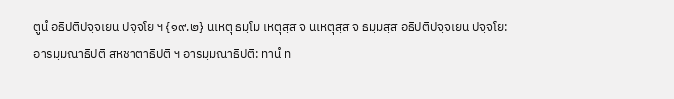ตูนํ อธิปติปจฺจเยน ปจฺจโย ฯ {๑๙.๒} นเหตุ ธมฺโม เหตุสฺส จ นเหตุสฺส จ ธมฺมสฺส อธิปติปจฺจเยน ปจฺจโย: อารมฺมณาธิปติ สหชาตาธิปติ ฯ อารมฺมณาธิปติ: ทานํ ท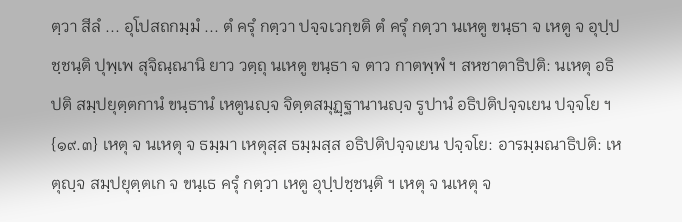ตฺวา สีลํ ... อุโปสถกมฺมํ ... ตํ ครุํ กตฺวา ปจฺจเวกฺขติ ตํ ครุํ กตฺวา นเหตู ขนฺธา จ เหตู จ อุปฺปชฺชนฺติ ปุพฺเพ สุจิณฺณานิ ยาว วตฺถุ นเหตู ขนฺธา จ ตาว กาตพฺพํ ฯ สหชาตาธิปติ: นเหตุ อธิปติ สมฺปยุตฺตกานํ ขนฺธานํ เหตูนญฺจ จิตฺตสมุฏฺฐานานญฺจ รูปานํ อธิปติปจฺจเยน ปจฺจโย ฯ {๑๙.๓} เหตุ จ นเหตุ จ ธมฺมา เหตุสฺส ธมฺมสฺส อธิปติปจฺจเยน ปจฺจโย: อารมฺมณาธิปติ: เหตุญฺจ สมฺปยุตฺตเก จ ขนฺเธ ครุํ กตฺวา เหตู อุปฺปชฺชนฺติ ฯ เหตุ จ นเหตุ จ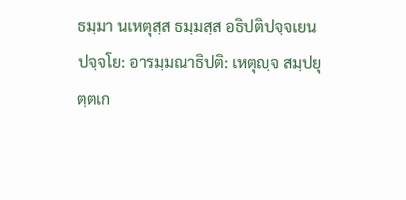ธมฺมา นเหตุสฺส ธมฺมสฺส อธิปติปจฺจเยน ปจฺจโย: อารมฺมณาธิปติ: เหตุญฺจ สมฺปยุตฺตเก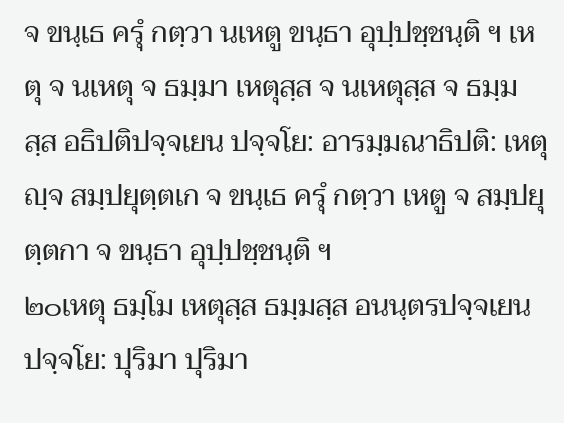จ ขนฺเธ ครุํ กตฺวา นเหตู ขนฺธา อุปฺปชฺชนฺติ ฯ เหตุ จ นเหตุ จ ธมฺมา เหตุสฺส จ นเหตุสฺส จ ธมฺมสฺส อธิปติปจฺจเยน ปจฺจโย: อารมฺมณาธิปติ: เหตุญฺจ สมฺปยุตฺตเก จ ขนฺเธ ครุํ กตฺวา เหตู จ สมฺปยุตฺตกา จ ขนฺธา อุปฺปชฺชนฺติ ฯ
๒๐เหตุ ธมฺโม เหตุสฺส ธมฺมสฺส อนนฺตรปจฺจเยน ปจฺจโย: ปุริมา ปุริมา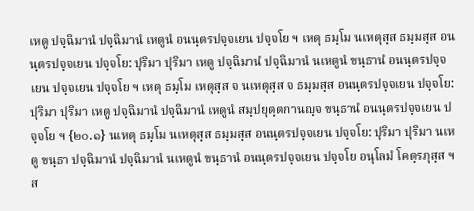เหตู ปจฺฉิมานํ ปจฺฉิมานํ เหตูนํ อนนฺตรปจฺจเยน ปจฺจโย ฯ เหตุ ธมฺโม นเหตุสฺส ธมฺมสฺส อนนฺตรปจฺจเยน ปจฺจโย: ปุริมา ปุริมา เหตู ปจฺฉิมานํ ปจฺฉิมานํ นเหตูนํ ขนฺธานํ อนนฺตรปจฺจเยน ปจฺจเยน ปจฺจโย ฯ เหตุ ธมฺโม เหตุสฺส จ นเหตุสฺส จ ธมฺมสฺส อนนฺตรปจฺจเยน ปจฺจโย: ปุริมา ปุริมา เหตู ปจฺฉิมานํ ปจฺฉิมานํ เหตูนํ สมฺปยุตฺตกานญฺจ ขนฺธานํ อนนฺตรปจฺจเยน ปจฺจโย ฯ {๒๐.๑} นเหตุ ธมฺโม นเหตุสฺส ธมฺมสฺส อนนฺตรปจฺจเยน ปจฺจโย: ปุริมา ปุริมา นเหตู ขนฺธา ปจฺฉิมานํ ปจฺฉิมานํ นเหตูนํ ขนฺธานํ อนนฺตรปจฺจเยน ปจฺจโย อนุโลมํ โคตฺรภุสฺส ฯ ส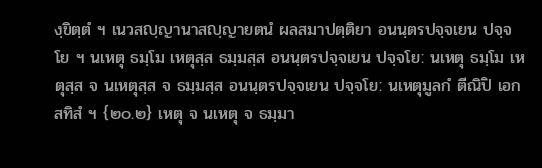งฺขิตฺตํ ฯ เนวสญฺญานาสญฺญายตนํ ผลสมาปตฺติยา อนนฺตรปจฺจเยน ปจฺจโย ฯ นเหตุ ธมฺโม เหตุสฺส ธมฺมสฺส อนนฺตรปจฺจเยน ปจฺจโย: นเหตุ ธมฺโม เหตุสฺส จ นเหตุสฺส จ ธมฺมสฺส อนนฺตรปจฺจเยน ปจฺจโย: นเหตุมูลกํ ตีณิปิ เอกสทิสํ ฯ {๒๐.๒} เหตุ จ นเหตุ จ ธมฺมา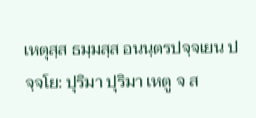เหตุสฺส ธมฺมสฺส อนนฺตรปจฺจเยน ปจฺจโย: ปุริมา ปุริมา เหตู จ ส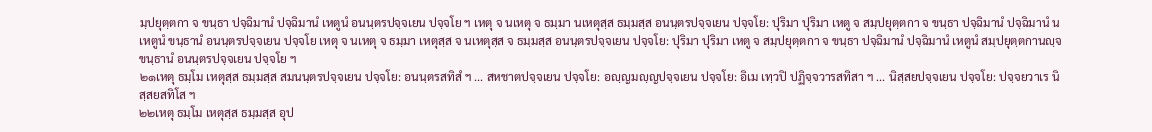มฺปยุตฺตกา จ ขนฺธา ปจฺฉิมานํ ปจฺฉิมานํ เหตูนํ อนนฺตรปจฺจเยน ปจฺจโย ฯ เหตุ จ นเหตุ จ ธมฺมา นเหตุสฺส ธมฺมสฺส อนนฺตรปจฺจเยน ปจฺจโย: ปุริมา ปุริมา เหตู จ สมฺปยุตฺตกา จ ขนฺธา ปจฺฉิมานํ ปจฺฉิมานํ นเหตูนํ ขนฺธานํ อนนฺตรปจฺจเยน ปจฺจโย เหตุ จ นเหตุ จ ธมฺมา เหตุสฺส จ นเหตุสฺส จ ธมฺมสฺส อนนฺตรปจฺจเยน ปจฺจโย: ปุริมา ปุริมา เหตู จ สมฺปยุตฺตกา จ ขนฺธา ปจฺฉิมานํ ปจฺฉิมานํ เหตูนํ สมฺปยุตฺตกานญฺจ ขนฺธานํ อนนฺตรปจฺจเยน ปจฺจโย ฯ
๒๑เหตุ ธมฺโม เหตุสฺส ธมฺมสฺส สมนนฺตรปจฺจเยน ปจฺจโย: อนนฺตรสทิสํ ฯ ... สหชาตปจฺจเยน ปจฺจโย: อญฺญมญฺญปจฺจเยน ปจฺจโย: อิเม เทฺวปิ ปฏิจฺจวารสทิสา ฯ ... นิสฺสยปจฺจเยน ปจฺจโย: ปจฺจยวาเร นิสฺสยสทิโส ฯ
๒๒เหตุ ธมฺโม เหตุสฺส ธมฺมสฺส อุป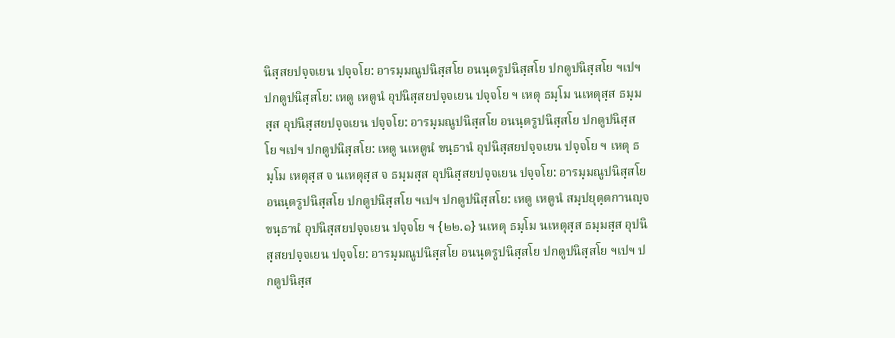นิสฺสยปจฺจเยน ปจฺจโย: อารมฺมณูปนิสฺสโย อนนฺตรูปนิสฺสโย ปกตูปนิสฺสโย ฯเปฯ ปกตูปนิสฺสโย: เหตู เหตูนํ อุปนิสฺสยปจฺจเยน ปจฺจโย ฯ เหตุ ธมฺโม นเหตุสฺส ธมฺมสฺส อุปนิสฺสยปจฺจเยน ปจฺจโย: อารมฺมณูปนิสฺสโย อนนฺตรูปนิสฺสโย ปกตูปนิสฺสโย ฯเปฯ ปกตูปนิสฺสโย: เหตู นเหตูนํ ขนฺธานํ อุปนิสฺสยปจฺจเยน ปจฺจโย ฯ เหตุ ธมฺโม เหตุสฺส จ นเหตุสฺส จ ธมฺมสฺส อุปนิสฺสยปจฺจเยน ปจฺจโย: อารมฺมณูปนิสฺสโย อนนฺตรูปนิสฺสโย ปกตูปนิสฺสโย ฯเปฯ ปกตูปนิสฺสโย: เหตู เหตูนํ สมฺปยุตฺตกานญฺจ ขนฺธานํ อุปนิสฺสยปจฺจเยน ปจฺจโย ฯ {๒๒.๑} นเหตุ ธมฺโม นเหตุสฺส ธมฺมสฺส อุปนิสฺสยปจฺจเยน ปจฺจโย: อารมฺมณูปนิสฺสโย อนนฺตรูปนิสฺสโย ปกตูปนิสฺสโย ฯเปฯ ปกตูปนิสฺส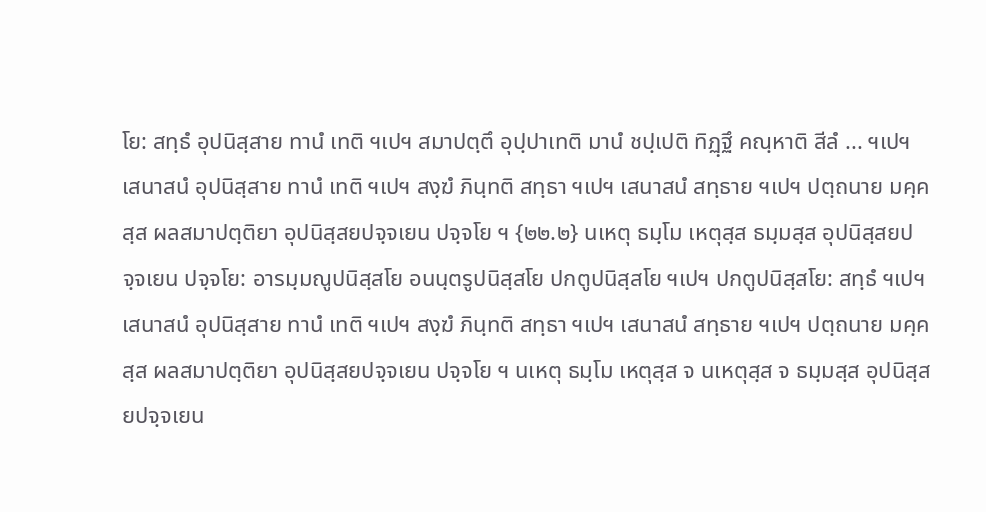โย: สทฺธํ อุปนิสฺสาย ทานํ เทติ ฯเปฯ สมาปตฺตึ อุปฺปาเทติ มานํ ชปฺเปติ ทิฏฺฐึ คณฺหาติ สีลํ ... ฯเปฯ เสนาสนํ อุปนิสฺสาย ทานํ เทติ ฯเปฯ สงฺฆํ ภินฺทติ สทฺธา ฯเปฯ เสนาสนํ สทฺธาย ฯเปฯ ปตฺถนาย มคฺคสฺส ผลสมาปตฺติยา อุปนิสฺสยปจฺจเยน ปจฺจโย ฯ {๒๒.๒} นเหตุ ธมฺโม เหตุสฺส ธมฺมสฺส อุปนิสฺสยปจฺจเยน ปจฺจโย: อารมฺมณูปนิสฺสโย อนนฺตรูปนิสฺสโย ปกตูปนิสฺสโย ฯเปฯ ปกตูปนิสฺสโย: สทฺธํ ฯเปฯ เสนาสนํ อุปนิสฺสาย ทานํ เทติ ฯเปฯ สงฺฆํ ภินฺทติ สทฺธา ฯเปฯ เสนาสนํ สทฺธาย ฯเปฯ ปตฺถนาย มคฺคสฺส ผลสมาปตฺติยา อุปนิสฺสยปจฺจเยน ปจฺจโย ฯ นเหตุ ธมฺโม เหตุสฺส จ นเหตุสฺส จ ธมฺมสฺส อุปนิสฺสยปจฺจเยน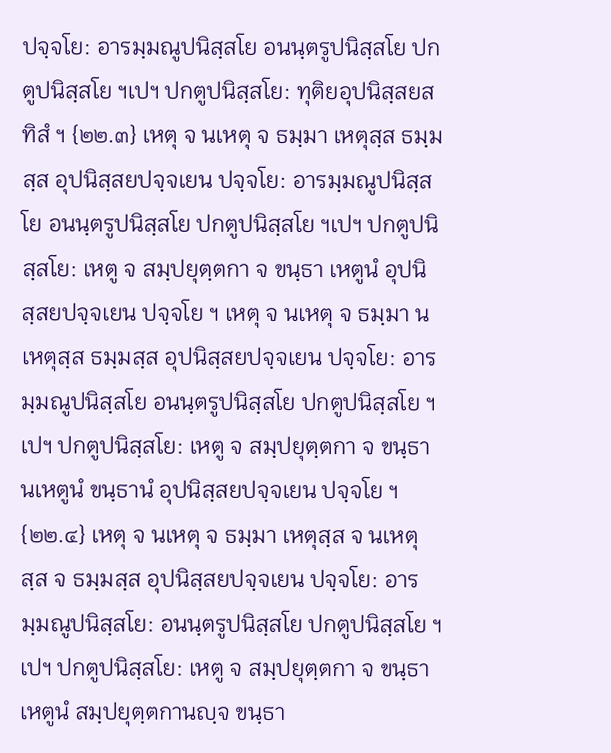ปจฺจโย: อารมฺมณูปนิสฺสโย อนนฺตรูปนิสฺสโย ปกตูปนิสฺสโย ฯเปฯ ปกตูปนิสฺสโย: ทุติยอุปนิสฺสยสทิสํ ฯ {๒๒.๓} เหตุ จ นเหตุ จ ธมฺมา เหตุสฺส ธมฺมสฺส อุปนิสฺสยปจฺจเยน ปจฺจโย: อารมฺมณูปนิสฺสโย อนนฺตรูปนิสฺสโย ปกตูปนิสฺสโย ฯเปฯ ปกตูปนิสฺสโย: เหตู จ สมฺปยุตฺตกา จ ขนฺธา เหตูนํ อุปนิสฺสยปจฺจเยน ปจฺจโย ฯ เหตุ จ นเหตุ จ ธมฺมา นเหตุสฺส ธมฺมสฺส อุปนิสฺสยปจฺจเยน ปจฺจโย: อารมฺมณูปนิสฺสโย อนนฺตรูปนิสฺสโย ปกตูปนิสฺสโย ฯเปฯ ปกตูปนิสฺสโย: เหตู จ สมฺปยุตฺตกา จ ขนฺธา นเหตูนํ ขนฺธานํ อุปนิสฺสยปจฺจเยน ปจฺจโย ฯ {๒๒.๔} เหตุ จ นเหตุ จ ธมฺมา เหตุสฺส จ นเหตุสฺส จ ธมฺมสฺส อุปนิสฺสยปจฺจเยน ปจฺจโย: อารมฺมณูปนิสฺสโย: อนนฺตรูปนิสฺสโย ปกตูปนิสฺสโย ฯเปฯ ปกตูปนิสฺสโย: เหตู จ สมฺปยุตฺตกา จ ขนฺธา เหตูนํ สมฺปยุตฺตกานญฺจ ขนฺธา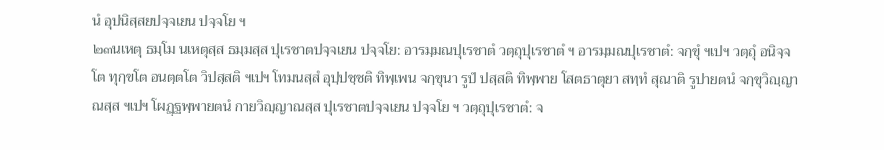นํ อุปนิสฺสยปจฺจเยน ปจฺจโย ฯ
๒๓นเหตุ ธมฺโม นเหตุสฺส ธมฺมสฺส ปุเรชาตปจฺจเยน ปจฺจโย: อารมฺมณปุเรชาตํ วตฺถุปุเรชาตํ ฯ อารมฺมณปุเรชาตํ: จกฺขุํ ฯเปฯ วตฺถุํ อนิจฺจโต ทุกฺขโต อนตฺตโต วิปสฺสติ ฯเปฯ โทมนสฺสํ อุปฺปชฺชติ ทิพฺเพน จกฺขุนา รูปํ ปสฺสติ ทิพฺพาย โสตธาตุยา สทฺทํ สุณาติ รูปายตนํ จกฺขุวิญฺญาณสฺส ฯเปฯ โผฏฺฐพฺพายตนํ กายวิญฺญาณสฺส ปุเรชาตปจฺจเยน ปจฺจโย ฯ วตฺถุปุเรชาตํ: จ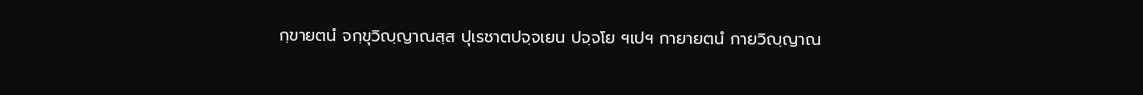กฺขายตนํ จกฺขุวิญฺญาณสฺส ปุเรชาตปจฺจเยน ปจฺจโย ฯเปฯ กายายตนํ กายวิญฺญาณ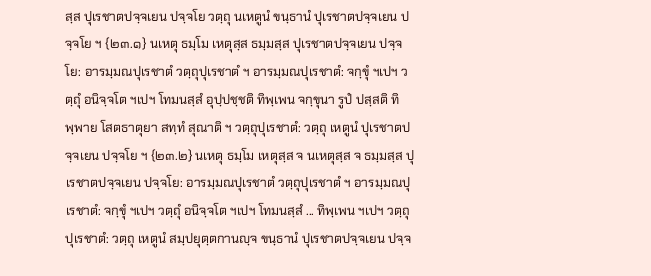สฺส ปุเรชาตปจฺจเยน ปจฺจโย วตฺถุ นเหตูนํ ขนฺธานํ ปุเรชาตปจฺจเยน ปจฺจโย ฯ {๒๓.๑} นเหตุ ธมฺโม เหตุสฺส ธมฺมสฺส ปุเรชาตปจฺจเยน ปจฺจโย: อารมฺมณปุเรชาตํ วตฺถุปุเรชาตํ ฯ อารมฺมณปุเรชาตํ: จกฺขุํ ฯเปฯ วตฺถุํ อนิจฺจโต ฯเปฯ โทมนสฺสํ อุปฺปชฺชติ ทิพฺเพน จกฺขุนา รูปํ ปสฺสติ ทิพฺพาย โสตธาตุยา สทฺทํ สุณาติ ฯ วตฺถุปุเรชาตํ: วตฺถุ เหตูนํ ปุเรชาตปจฺจเยน ปจฺจโย ฯ {๒๓.๒} นเหตุ ธมฺโม เหตุสฺส จ นเหตุสฺส จ ธมฺมสฺส ปุเรชาตปจฺจเยน ปจฺจโย: อารมฺมณปุเรชาตํ วตฺถุปุเรชาตํ ฯ อารมฺมณปุเรชาตํ: จกฺขุํ ฯเปฯ วตฺถุํ อนิจฺจโต ฯเปฯ โทมนสฺสํ ... ทิพฺเพน ฯเปฯ วตฺถุปุเรชาตํ: วตฺถุ เหตูนํ สมฺปยุตฺตกานญฺจ ขนฺธานํ ปุเรชาตปจฺจเยน ปจฺจ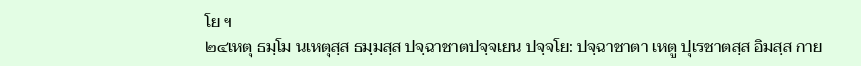โย ฯ
๒๔เหตุ ธมฺโม นเหตุสฺส ธมฺมสฺส ปจฺฉาชาตปจฺจเยน ปจฺจโย: ปจฺฉาชาตา เหตู ปุเรชาตสฺส อิมสฺส กาย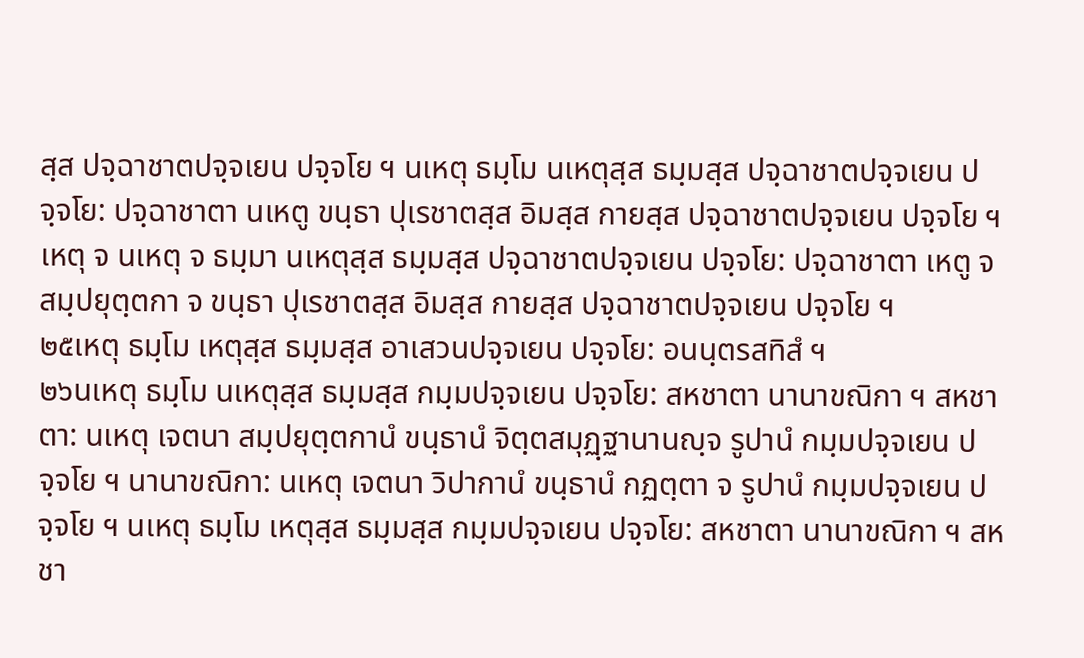สฺส ปจฺฉาชาตปจฺจเยน ปจฺจโย ฯ นเหตุ ธมฺโม นเหตุสฺส ธมฺมสฺส ปจฺฉาชาตปจฺจเยน ปจฺจโย: ปจฺฉาชาตา นเหตู ขนฺธา ปุเรชาตสฺส อิมสฺส กายสฺส ปจฺฉาชาตปจฺจเยน ปจฺจโย ฯ เหตุ จ นเหตุ จ ธมฺมา นเหตุสฺส ธมฺมสฺส ปจฺฉาชาตปจฺจเยน ปจฺจโย: ปจฺฉาชาตา เหตู จ สมฺปยุตฺตกา จ ขนฺธา ปุเรชาตสฺส อิมสฺส กายสฺส ปจฺฉาชาตปจฺจเยน ปจฺจโย ฯ
๒๕เหตุ ธมฺโม เหตุสฺส ธมฺมสฺส อาเสวนปจฺจเยน ปจฺจโย: อนนฺตรสทิสํ ฯ
๒๖นเหตุ ธมฺโม นเหตุสฺส ธมฺมสฺส กมฺมปจฺจเยน ปจฺจโย: สหชาตา นานาขณิกา ฯ สหชาตา: นเหตุ เจตนา สมฺปยุตฺตกานํ ขนฺธานํ จิตฺตสมุฏฺฐานานญฺจ รูปานํ กมฺมปจฺจเยน ปจฺจโย ฯ นานาขณิกา: นเหตุ เจตนา วิปากานํ ขนฺธานํ กฏตฺตา จ รูปานํ กมฺมปจฺจเยน ปจฺจโย ฯ นเหตุ ธมฺโม เหตุสฺส ธมฺมสฺส กมฺมปจฺจเยน ปจฺจโย: สหชาตา นานาขณิกา ฯ สหชา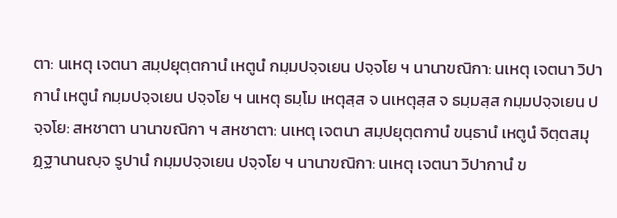ตา: นเหตุ เจตนา สมฺปยุตฺตกานํ เหตูนํ กมฺมปจฺจเยน ปจฺจโย ฯ นานาขณิกา: นเหตุ เจตนา วิปากานํ เหตูนํ กมฺมปจฺจเยน ปจฺจโย ฯ นเหตุ ธมฺโม เหตุสฺส จ นเหตุสฺส จ ธมฺมสฺส กมฺมปจฺจเยน ปจฺจโย: สหชาตา นานาขณิกา ฯ สหชาตา: นเหตุ เจตนา สมฺปยุตฺตกานํ ขนฺธานํ เหตูนํ จิตฺตสมุฏฺฐานานญฺจ รูปานํ กมฺมปจฺจเยน ปจฺจโย ฯ นานาขณิกา: นเหตุ เจตนา วิปากานํ ข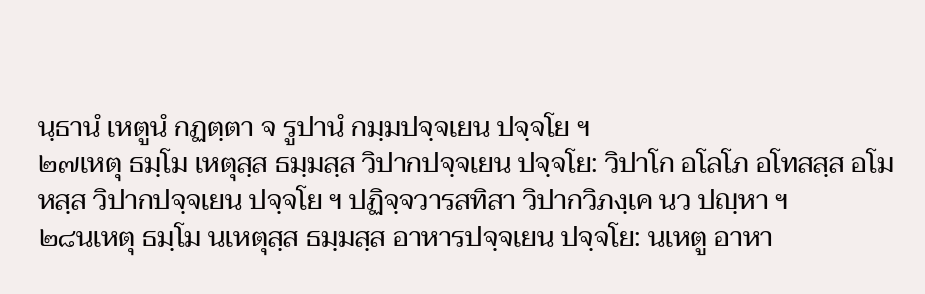นฺธานํ เหตูนํ กฏตฺตา จ รูปานํ กมฺมปจฺจเยน ปจฺจโย ฯ
๒๗เหตุ ธมฺโม เหตุสฺส ธมฺมสฺส วิปากปจฺจเยน ปจฺจโย: วิปาโก อโลโภ อโทสสฺส อโมหสฺส วิปากปจฺจเยน ปจฺจโย ฯ ปฏิจฺจวารสทิสา วิปากวิภงฺเค นว ปญฺหา ฯ
๒๘นเหตุ ธมฺโม นเหตุสฺส ธมฺมสฺส อาหารปจฺจเยน ปจฺจโย: นเหตู อาหา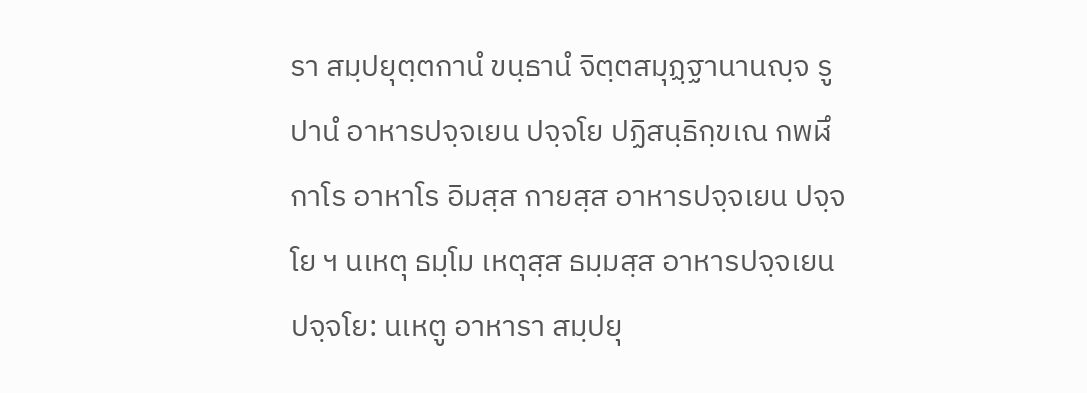รา สมฺปยุตฺตกานํ ขนฺธานํ จิตฺตสมุฏฺฐานานญฺจ รูปานํ อาหารปจฺจเยน ปจฺจโย ปฏิสนฺธิกฺขเณ กพฬึกาโร อาหาโร อิมสฺส กายสฺส อาหารปจฺจเยน ปจฺจโย ฯ นเหตุ ธมฺโม เหตุสฺส ธมฺมสฺส อาหารปจฺจเยน ปจฺจโย: นเหตู อาหารา สมฺปยุ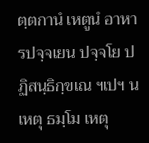ตฺตกานํ เหตูนํ อาหารปจฺจเยน ปจฺจโย ปฏิสนฺธิกฺขเณ ฯเปฯ นเหตุ ธมฺโม เหตุ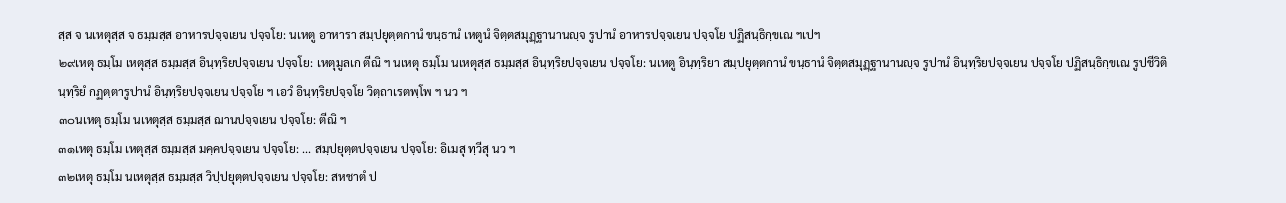สฺส จ นเหตุสฺส จ ธมฺมสฺส อาหารปจฺจเยน ปจฺจโย: นเหตู อาหารา สมฺปยุตฺตกานํ ขนฺธานํ เหตูนํ จิตฺตสมุฏฺฐานานญฺจ รูปานํ อาหารปจฺจเยน ปจฺจโย ปฏิสนฺธิกฺขเณ ฯเปฯ
๒๙เหตุ ธมฺโม เหตุสฺส ธมฺมสฺส อินฺทฺริยปจฺจเยน ปจฺจโย: เหตุมูลเก ตีณิ ฯ นเหตุ ธมฺโม นเหตุสฺส ธมฺมสฺส อินฺทฺริยปจฺจเยน ปจฺจโย: นเหตู อินฺทฺริยา สมฺปยุตฺตกานํ ขนฺธานํ จิตฺตสมุฏฺฐานานญฺจ รูปานํ อินฺทฺริยปจฺจเยน ปจฺจโย ปฏิสนฺธิกฺขเณ รูปชีวิตินฺทฺริยํ กฏตฺตารูปานํ อินฺทฺริยปจฺจเยน ปจฺจโย ฯ เอวํ อินฺทฺริยปจฺจโย วิตฺถาเรตพฺโพ ฯ นว ฯ
๓๐นเหตุ ธมฺโม นเหตุสฺส ธมฺมสฺส ฌานปจฺจเยน ปจฺจโย: ตีณิ ฯ
๓๑เหตุ ธมฺโม เหตุสฺส ธมฺมสฺส มคฺคปจฺจเยน ปจฺจโย: ... สมฺปยุตฺตปจฺจเยน ปจฺจโย: อิเมสุ ทฺวีสุ นว ฯ
๓๒เหตุ ธมฺโม นเหตุสฺส ธมฺมสฺส วิปฺปยุตฺตปจฺจเยน ปจฺจโย: สหชาตํ ป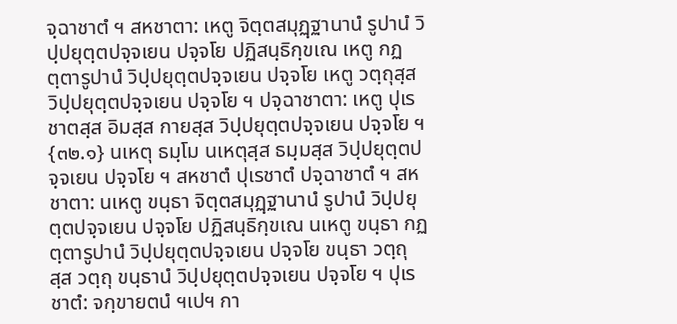จฺฉาชาตํ ฯ สหชาตา: เหตู จิตฺตสมุฏฺฐานานํ รูปานํ วิปฺปยุตฺตปจฺจเยน ปจฺจโย ปฏิสนฺธิกฺขเณ เหตู กฏตฺตารูปานํ วิปฺปยุตฺตปจฺจเยน ปจฺจโย เหตู วตฺถุสฺส วิปฺปยุตฺตปจฺจเยน ปจฺจโย ฯ ปจฺฉาชาตา: เหตู ปุเรชาตสฺส อิมสฺส กายสฺส วิปฺปยุตฺตปจฺจเยน ปจฺจโย ฯ {๓๒.๑} นเหตุ ธมฺโม นเหตุสฺส ธมฺมสฺส วิปฺปยุตฺตปจฺจเยน ปจฺจโย ฯ สหชาตํ ปุเรชาตํ ปจฺฉาชาตํ ฯ สหชาตา: นเหตู ขนฺธา จิตฺตสมุฏฺฐานานํ รูปานํ วิปฺปยุตฺตปจฺจเยน ปจฺจโย ปฏิสนฺธิกฺขเณ นเหตู ขนฺธา กฏตฺตารูปานํ วิปฺปยุตฺตปจฺจเยน ปจฺจโย ขนฺธา วตฺถุสฺส วตฺถุ ขนฺธานํ วิปฺปยุตฺตปจฺจเยน ปจฺจโย ฯ ปุเรชาตํ: จกฺขายตนํ ฯเปฯ กา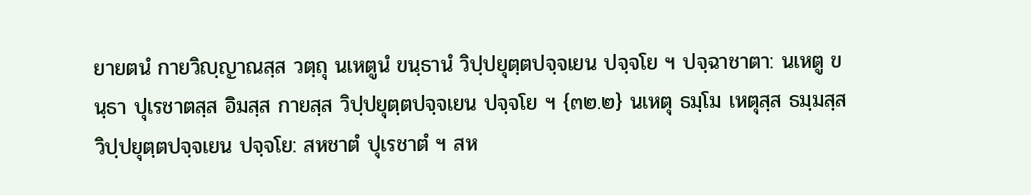ยายตนํ กายวิญฺญาณสฺส วตฺถุ นเหตูนํ ขนฺธานํ วิปฺปยุตฺตปจฺจเยน ปจฺจโย ฯ ปจฺฉาชาตา: นเหตู ขนฺธา ปุเรชาตสฺส อิมสฺส กายสฺส วิปฺปยุตฺตปจฺจเยน ปจฺจโย ฯ {๓๒.๒} นเหตุ ธมฺโม เหตุสฺส ธมฺมสฺส วิปฺปยุตฺตปจฺจเยน ปจฺจโย: สหชาตํ ปุเรชาตํ ฯ สห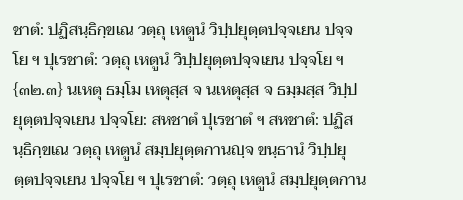ชาตํ: ปฏิสนฺธิกฺขเณ วตฺถุ เหตูนํ วิปฺปยุตฺตปจฺจเยน ปจฺจโย ฯ ปุเรชาตํ: วตฺถุ เหตูนํ วิปฺปยุตฺตปจฺจเยน ปจฺจโย ฯ {๓๒.๓} นเหตุ ธมฺโม เหตุสฺส จ นเหตุสฺส จ ธมฺมสฺส วิปฺปยุตฺตปจฺจเยน ปจฺจโย: สหชาตํ ปุเรชาตํ ฯ สหชาตํ: ปฏิสนฺธิกฺขเณ วตฺถุ เหตูนํ สมฺปยุตฺตกานญฺจ ขนฺธานํ วิปฺปยุตฺตปจฺจเยน ปจฺจโย ฯ ปุเรชาตํ: วตฺถุ เหตูนํ สมฺปยุตฺตกาน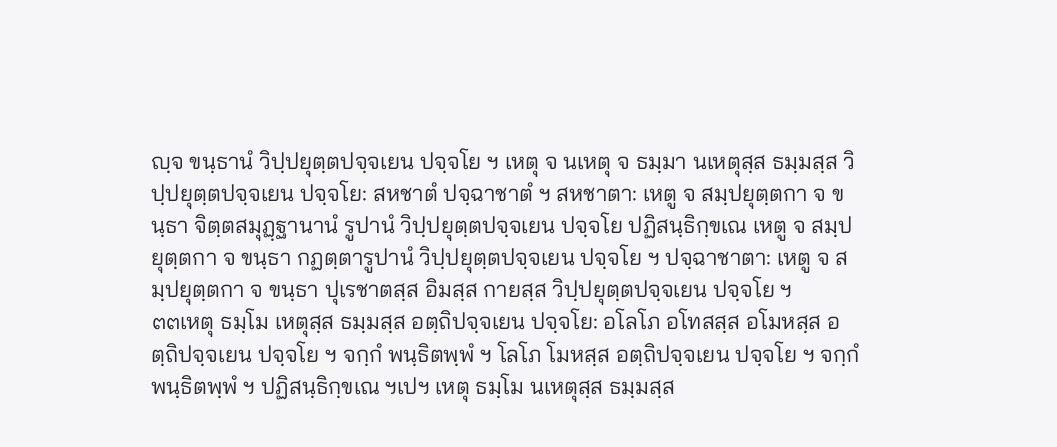ญฺจ ขนฺธานํ วิปฺปยุตฺตปจฺจเยน ปจฺจโย ฯ เหตุ จ นเหตุ จ ธมฺมา นเหตุสฺส ธมฺมสฺส วิปฺปยุตฺตปจฺจเยน ปจฺจโย: สหชาตํ ปจฺฉาชาตํ ฯ สหชาตา: เหตู จ สมฺปยุตฺตกา จ ขนฺธา จิตฺตสมุฏฺฐานานํ รูปานํ วิปฺปยุตฺตปจฺจเยน ปจฺจโย ปฏิสนฺธิกฺขเณ เหตู จ สมฺปยุตฺตกา จ ขนฺธา กฏตฺตารูปานํ วิปฺปยุตฺตปจฺจเยน ปจฺจโย ฯ ปจฺฉาชาตา: เหตู จ สมฺปยุตฺตกา จ ขนฺธา ปุเรชาตสฺส อิมสฺส กายสฺส วิปฺปยุตฺตปจฺจเยน ปจฺจโย ฯ
๓๓เหตุ ธมฺโม เหตุสฺส ธมฺมสฺส อตฺถิปจฺจเยน ปจฺจโย: อโลโภ อโทสสฺส อโมหสฺส อตฺถิปจฺจเยน ปจฺจโย ฯ จกฺกํ พนฺธิตพฺพํ ฯ โลโภ โมหสฺส อตฺถิปจฺจเยน ปจฺจโย ฯ จกฺกํ พนฺธิตพฺพํ ฯ ปฏิสนฺธิกฺขเณ ฯเปฯ เหตุ ธมฺโม นเหตุสฺส ธมฺมสฺส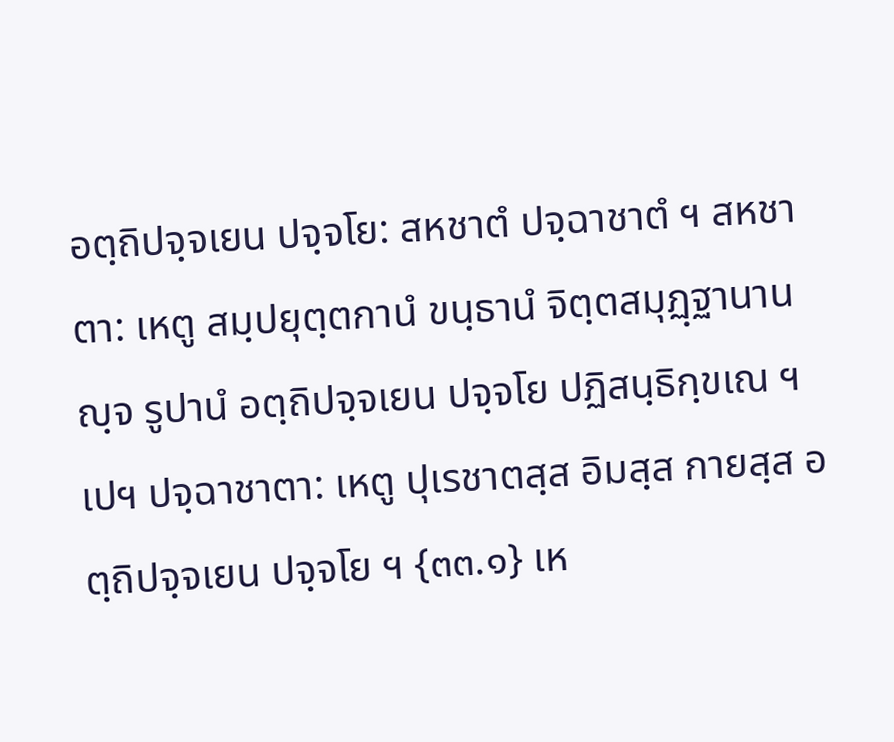อตฺถิปจฺจเยน ปจฺจโย: สหชาตํ ปจฺฉาชาตํ ฯ สหชาตา: เหตู สมฺปยุตฺตกานํ ขนฺธานํ จิตฺตสมุฏฺฐานานญฺจ รูปานํ อตฺถิปจฺจเยน ปจฺจโย ปฏิสนฺธิกฺขเณ ฯเปฯ ปจฺฉาชาตา: เหตู ปุเรชาตสฺส อิมสฺส กายสฺส อตฺถิปจฺจเยน ปจฺจโย ฯ {๓๓.๑} เห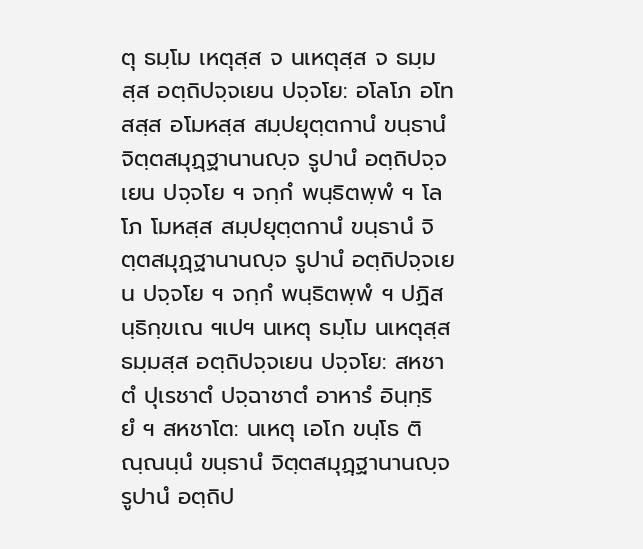ตุ ธมฺโม เหตุสฺส จ นเหตุสฺส จ ธมฺมสฺส อตฺถิปจฺจเยน ปจฺจโย: อโลโภ อโทสสฺส อโมหสฺส สมฺปยุตฺตกานํ ขนฺธานํ จิตฺตสมุฏฺฐานานญฺจ รูปานํ อตฺถิปจฺจเยน ปจฺจโย ฯ จกฺกํ พนฺธิตพฺพํ ฯ โลโภ โมหสฺส สมฺปยุตฺตกานํ ขนฺธานํ จิตฺตสมุฏฺฐานานญฺจ รูปานํ อตฺถิปจฺจเยน ปจฺจโย ฯ จกฺกํ พนฺธิตพฺพํ ฯ ปฏิสนฺธิกฺขเณ ฯเปฯ นเหตุ ธมฺโม นเหตุสฺส ธมฺมสฺส อตฺถิปจฺจเยน ปจฺจโย: สหชาตํ ปุเรชาตํ ปจฺฉาชาตํ อาหารํ อินฺทฺริยํ ฯ สหชาโต: นเหตุ เอโก ขนฺโธ ติณฺณนฺนํ ขนฺธานํ จิตฺตสมุฏฺฐานานญฺจ รูปานํ อตฺถิป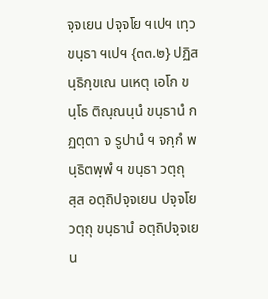จฺจเยน ปจฺจโย ฯเปฯ เทฺว ขนฺธา ฯเปฯ {๓๓.๒} ปฏิสนฺธิกฺขเณ นเหตุ เอโก ขนฺโธ ติณฺณนฺนํ ขนฺธานํ กฏตฺตา จ รูปานํ ฯ จกฺกํ พนฺธิตพฺพํ ฯ ขนฺธา วตฺถุสฺส อตฺถิปจฺจเยน ปจฺจโย วตฺถุ ขนฺธานํ อตฺถิปจฺจเยน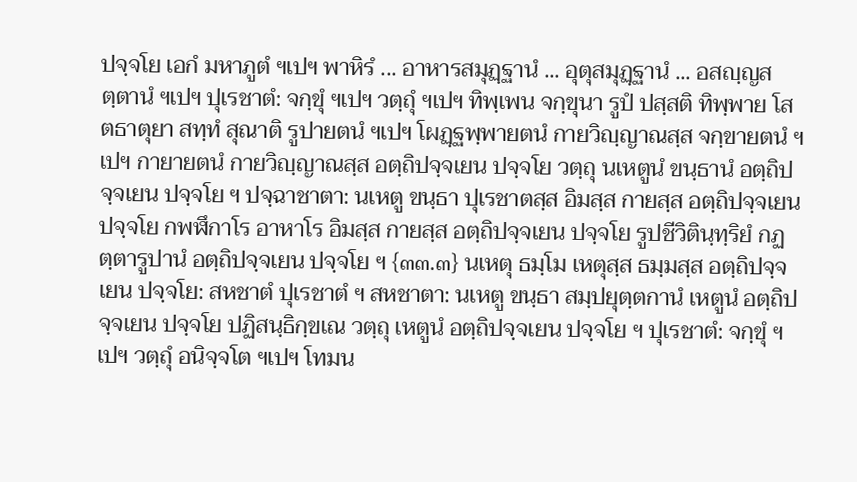ปจฺจโย เอกํ มหาภูตํ ฯเปฯ พาหิรํ ... อาหารสมุฏฺฐานํ ... อุตุสมุฏฺฐานํ ... อสญฺญสตฺตานํ ฯเปฯ ปุเรชาตํ: จกฺขุํ ฯเปฯ วตฺถุํ ฯเปฯ ทิพฺเพน จกฺขุนา รูปํ ปสฺสติ ทิพฺพาย โสตธาตุยา สทฺทํ สุณาติ รูปายตนํ ฯเปฯ โผฏฺฐพฺพายตนํ กายวิญฺญาณสฺส จกฺขายตนํ ฯเปฯ กายายตนํ กายวิญฺญาณสฺส อตฺถิปจฺจเยน ปจฺจโย วตฺถุ นเหตูนํ ขนฺธานํ อตฺถิปจฺจเยน ปจฺจโย ฯ ปจฺฉาชาตา: นเหตู ขนฺธา ปุเรชาตสฺส อิมสฺส กายสฺส อตฺถิปจฺจเยน ปจฺจโย กพฬึกาโร อาหาโร อิมสฺส กายสฺส อตฺถิปจฺจเยน ปจฺจโย รูปชีวิตินฺทฺริยํ กฏตฺตารูปานํ อตฺถิปจฺจเยน ปจฺจโย ฯ {๓๓.๓} นเหตุ ธมฺโม เหตุสฺส ธมฺมสฺส อตฺถิปจฺจเยน ปจฺจโย: สหชาตํ ปุเรชาตํ ฯ สหชาตา: นเหตู ขนฺธา สมฺปยุตฺตกานํ เหตูนํ อตฺถิปจฺจเยน ปจฺจโย ปฏิสนฺธิกฺขเณ วตฺถุ เหตูนํ อตฺถิปจฺจเยน ปจฺจโย ฯ ปุเรชาตํ: จกฺขุํ ฯเปฯ วตฺถุํ อนิจฺจโต ฯเปฯ โทมน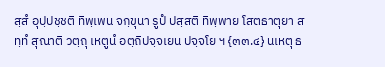สฺสํ อุปฺปชฺชติ ทิพฺเพน จกฺขุนา รูปํ ปสฺสติ ทิพฺพาย โสตธาตุยา สทฺทํ สุณาติ วตฺถุ เหตูนํ อตฺถิปจฺจเยน ปจฺจโย ฯ {๓๓.๔} นเหตุ ธ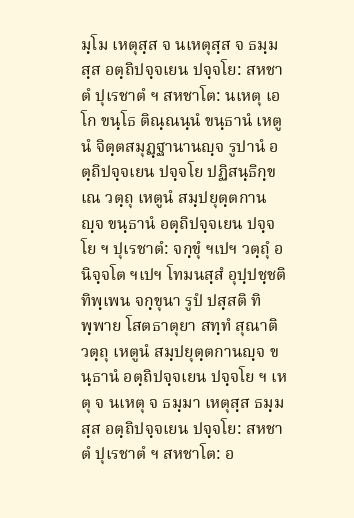มฺโม เหตุสฺส จ นเหตุสฺส จ ธมฺมสฺส อตฺถิปจฺจเยน ปจฺจโย: สหชาตํ ปุเรชาตํ ฯ สหชาโต: นเหตุ เอโก ขนฺโธ ติณฺณนฺนํ ขนฺธานํ เหตูนํ จิตฺตสมุฏฺฐานานญฺจ รูปานํ อตฺถิปจฺจเยน ปจฺจโย ปฏิสนฺธิกฺขเณ วตฺถุ เหตูนํ สมฺปยุตฺตกานญฺจ ขนฺธานํ อตฺถิปจฺจเยน ปจฺจโย ฯ ปุเรชาตํ: จกฺขุํ ฯเปฯ วตฺถุํ อนิจฺจโต ฯเปฯ โทมนสฺสํ อุปฺปชฺชติ ทิพฺเพน จกฺขุนา รูปํ ปสฺสติ ทิพฺพาย โสตธาตุยา สทฺทํ สุณาติ วตฺถุ เหตูนํ สมฺปยุตฺตกานญฺจ ขนฺธานํ อตฺถิปจฺจเยน ปจฺจโย ฯ เหตุ จ นเหตุ จ ธมฺมา เหตุสฺส ธมฺมสฺส อตฺถิปจฺจเยน ปจฺจโย: สหชาตํ ปุเรชาตํ ฯ สหชาโต: อ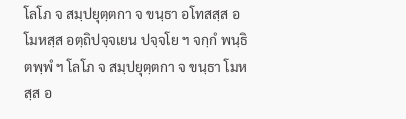โลโภ จ สมฺปยุตฺตกา จ ขนฺธา อโทสสฺส อโมหสฺส อตฺถิปจฺจเยน ปจฺจโย ฯ จกฺกํ พนฺธิตพฺพํ ฯ โลโภ จ สมฺปยุตฺตกา จ ขนฺธา โมหสฺส อ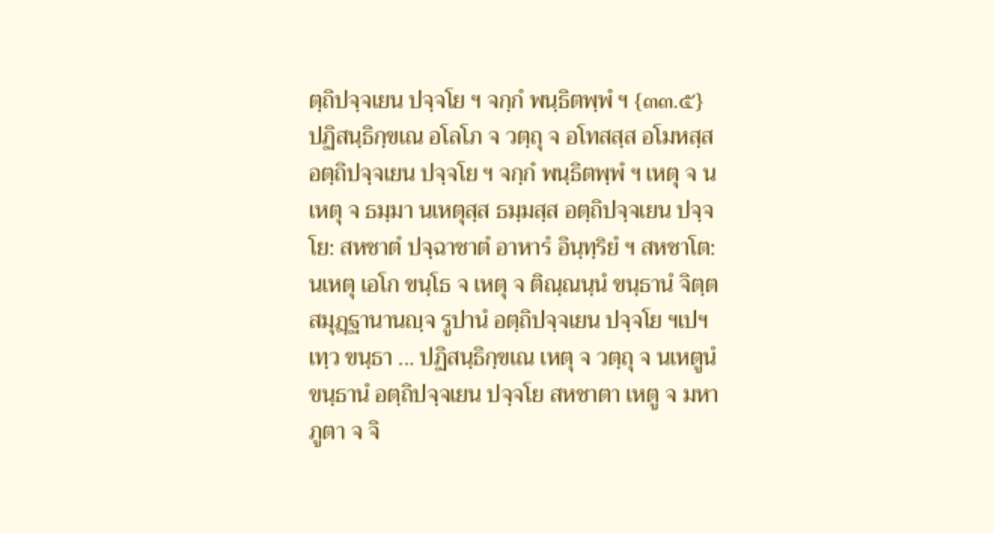ตฺถิปจฺจเยน ปจฺจโย ฯ จกฺกํ พนฺธิตพฺพํ ฯ {๓๓.๕} ปฏิสนฺธิกฺขเณ อโลโภ จ วตฺถุ จ อโทสสฺส อโมหสฺส อตฺถิปจฺจเยน ปจฺจโย ฯ จกฺกํ พนฺธิตพฺพํ ฯ เหตุ จ นเหตุ จ ธมฺมา นเหตุสฺส ธมฺมสฺส อตฺถิปจฺจเยน ปจฺจโย: สหชาตํ ปจฺฉาชาตํ อาหารํ อินฺทฺริยํ ฯ สหชาโต: นเหตุ เอโก ขนฺโธ จ เหตุ จ ติณฺณนฺนํ ขนฺธานํ จิตฺตสมุฏฺฐานานญฺจ รูปานํ อตฺถิปจฺจเยน ปจฺจโย ฯเปฯ เทฺว ขนฺธา ... ปฏิสนฺธิกฺขเณ เหตุ จ วตฺถุ จ นเหตูนํ ขนฺธานํ อตฺถิปจฺจเยน ปจฺจโย สหชาตา เหตู จ มหาภูตา จ จิ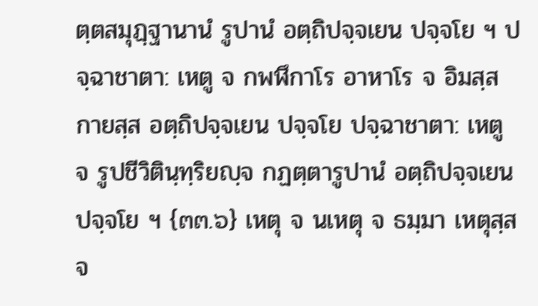ตฺตสมุฏฺฐานานํ รูปานํ อตฺถิปจฺจเยน ปจฺจโย ฯ ปจฺฉาชาตา: เหตู จ กพฬึกาโร อาหาโร จ อิมสฺส กายสฺส อตฺถิปจฺจเยน ปจฺจโย ปจฺฉาชาตา: เหตู จ รูปชีวิตินฺทฺริยญฺจ กฏตฺตารูปานํ อตฺถิปจฺจเยน ปจฺจโย ฯ {๓๓.๖} เหตุ จ นเหตุ จ ธมฺมา เหตุสฺส จ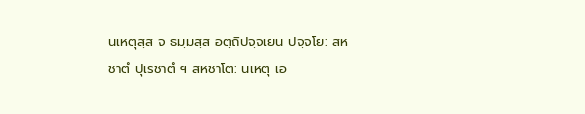นเหตุสฺส จ ธมฺมสฺส อตฺถิปจฺจเยน ปจฺจโย: สหชาตํ ปุเรชาตํ ฯ สหชาโต: นเหตุ เอ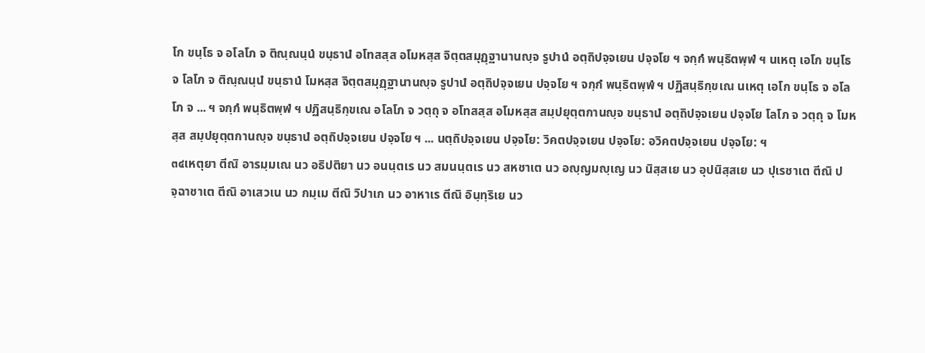โก ขนฺโธ จ อโลโภ จ ติณฺณนฺนํ ขนฺธานํ อโทสสฺส อโมหสฺส จิตฺตสมุฏฺฐานานญฺจ รูปานํ อตฺถิปจฺจเยน ปจฺจโย ฯ จกฺกํ พนฺธิตพฺพํ ฯ นเหตุ เอโก ขนฺโธ จ โลโภ จ ติณฺณนฺนํ ขนฺธานํ โมหสฺส จิตฺตสมุฏฺฐานานญฺจ รูปานํ อตฺถิปจฺจเยน ปจฺจโย ฯ จกฺกํ พนฺธิตพฺพํ ฯ ปฏิสนฺธิกฺขเณ นเหตุ เอโก ขนฺโธ จ อโลโภ จ ... ฯ จกฺกํ พนฺธิตพฺพํ ฯ ปฏิสนฺธิกฺขเณ อโลโภ จ วตฺถุ จ อโทสสฺส อโมหสฺส สมฺปยุตฺตกานญฺจ ขนฺธานํ อตฺถิปจฺจเยน ปจฺจโย โลโภ จ วตฺถุ จ โมหสฺส สมฺปยุตฺตกานญฺจ ขนฺธานํ อตฺถิปจฺจเยน ปจฺจโย ฯ ... นตฺถิปจฺจเยน ปจฺจโย: วิคตปจฺจเยน ปจฺจโย: อวิคตปจฺจเยน ปจฺจโย: ฯ
๓๔เหตุยา ตีณิ อารมฺมเณ นว อธิปติยา นว อนนฺตเร นว สมนนฺตเร นว สหชาเต นว อญฺญมญฺเญ นว นิสฺสเย นว อุปนิสฺสเย นว ปุเรชาเต ตีณิ ปจฺฉาชาเต ตีณิ อาเสวเน นว กมฺเม ตีณิ วิปาเก นว อาหาเร ตีณิ อินฺทฺริเย นว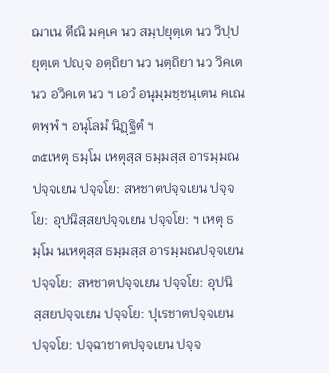ฌาเน ตีณิ มคฺเค นว สมฺปยุตฺเต นว วิปฺปยุตฺเต ปญฺจ อตฺถิยา นว นตฺถิยา นว วิคเต นว อวิคเต นว ฯ เอวํ อนุมฺมชฺชนฺเตน คเณตพฺพํ ฯ อนุโลมํ นิฏฺฐิตํ ฯ
๓๕เหตุ ธมฺโม เหตุสฺส ธมฺมสฺส อารมฺมณปจฺจเยน ปจฺจโย: สหชาตปจฺจเยน ปจฺจโย: อุปนิสฺสยปจฺจเยน ปจฺจโย: ฯ เหตุ ธมฺโม นเหตุสฺส ธมฺมสฺส อารมฺมณปจฺจเยน ปจฺจโย: สหชาตปจฺจเยน ปจฺจโย: อุปนิสฺสยปจฺจเยน ปจฺจโย: ปุเรชาตปจฺจเยน ปจฺจโย: ปจฺฉาชาตปจฺจเยน ปจฺจ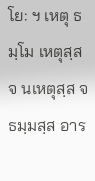โย: ฯ เหตุ ธมฺโม เหตุสฺส จ นเหตุสฺส จ ธมฺมสฺส อาร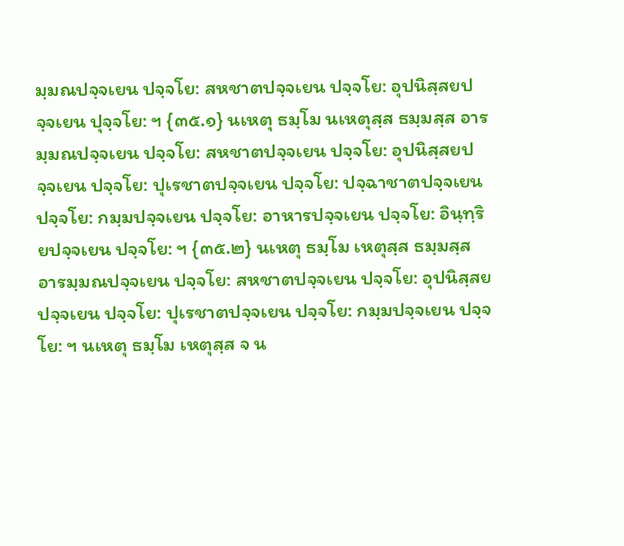มฺมณปจฺจเยน ปจฺจโย: สหชาตปจฺจเยน ปจฺจโย: อุปนิสฺสยปจฺจเยน ปุจฺจโย: ฯ {๓๕.๑} นเหตุ ธมฺโม นเหตุสฺส ธมฺมสฺส อารมฺมณปจฺจเยน ปจฺจโย: สหชาตปจฺจเยน ปจฺจโย: อุปนิสฺสยปจฺจเยน ปจฺจโย: ปุเรชาตปจฺจเยน ปจฺจโย: ปจฺฉาชาตปจฺจเยน ปจฺจโย: กมฺมปจฺจเยน ปจฺจโย: อาหารปจฺจเยน ปจฺจโย: อินฺทฺริยปจฺจเยน ปจฺจโย: ฯ {๓๕.๒} นเหตุ ธมฺโม เหตุสฺส ธมฺมสฺส อารมฺมณปจฺจเยน ปจฺจโย: สหชาตปจฺจเยน ปจฺจโย: อุปนิสฺสยปจฺจเยน ปจฺจโย: ปุเรชาตปจฺจเยน ปจฺจโย: กมฺมปจฺจเยน ปจฺจโย: ฯ นเหตุ ธมฺโม เหตุสฺส จ น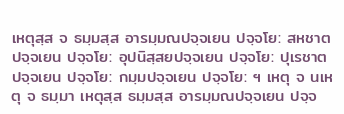เหตุสฺส จ ธมฺมสฺส อารมฺมณปจฺจเยน ปจฺจโย: สหชาตปจฺจเยน ปจฺจโย: อุปนิสฺสยปจฺจเยน ปจฺจโย: ปุเรชาตปจฺจเยน ปจฺจโย: กมฺมปจฺจเยน ปจฺจโย: ฯ เหตุ จ นเหตุ จ ธมฺมา เหตุสฺส ธมฺมสฺส อารมฺมณปจฺจเยน ปจฺจ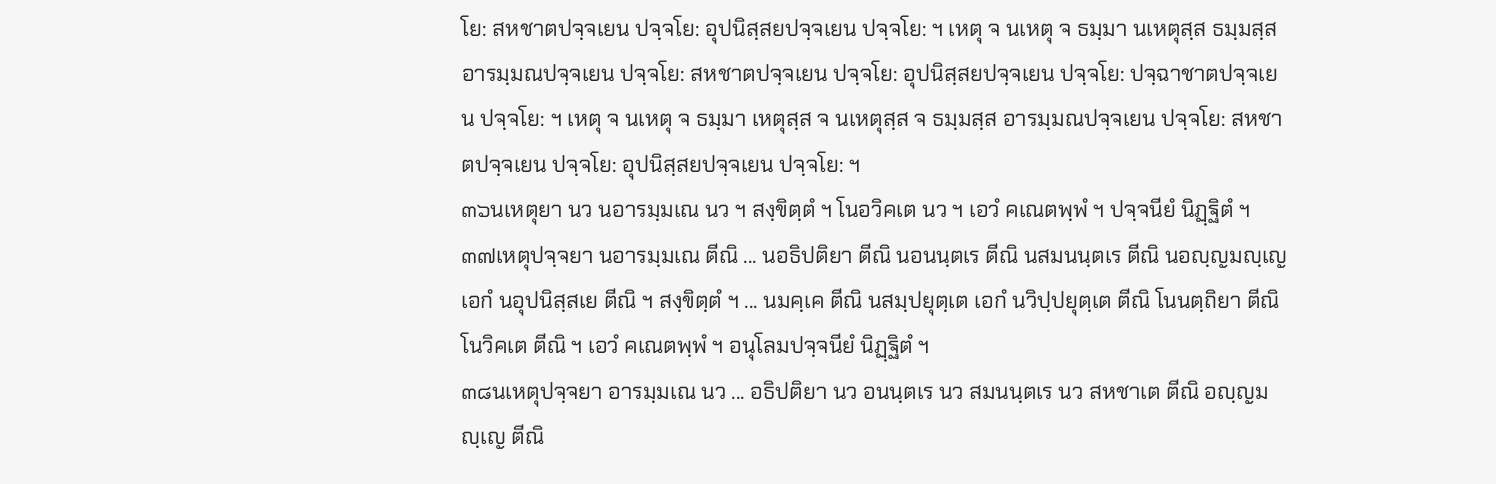โย: สหชาตปจฺจเยน ปจฺจโย: อุปนิสฺสยปจฺจเยน ปจฺจโย: ฯ เหตุ จ นเหตุ จ ธมฺมา นเหตุสฺส ธมฺมสฺส อารมฺมณปจฺจเยน ปจฺจโย: สหชาตปจฺจเยน ปจฺจโย: อุปนิสฺสยปจฺจเยน ปจฺจโย: ปจฺฉาชาตปจฺจเยน ปจฺจโย: ฯ เหตุ จ นเหตุ จ ธมฺมา เหตุสฺส จ นเหตุสฺส จ ธมฺมสฺส อารมฺมณปจฺจเยน ปจฺจโย: สหชาตปจฺจเยน ปจฺจโย: อุปนิสฺสยปจฺจเยน ปจฺจโย: ฯ
๓๖นเหตุยา นว นอารมฺมเณ นว ฯ สงฺขิตฺตํ ฯ โนอวิคเต นว ฯ เอวํ คเณตพฺพํ ฯ ปจฺจนียํ นิฏฺฐิตํ ฯ
๓๗เหตุปจฺจยา นอารมฺมเณ ตีณิ ... นอธิปติยา ตีณิ นอนนฺตเร ตีณิ นสมนนฺตเร ตีณิ นอญฺญมญฺเญ เอกํ นอุปนิสฺสเย ตีณิ ฯ สงฺขิตฺตํ ฯ ... นมคฺเค ตีณิ นสมฺปยุตฺเต เอกํ นวิปฺปยุตฺเต ตีณิ โนนตฺถิยา ตีณิ โนวิคเต ตีณิ ฯ เอวํ คเณตพฺพํ ฯ อนุโลมปจฺจนียํ นิฏฺฐิตํ ฯ
๓๘นเหตุปจฺจยา อารมฺมเณ นว ... อธิปติยา นว อนนฺตเร นว สมนนฺตเร นว สหชาเต ตีณิ อญฺญมญฺเญ ตีณิ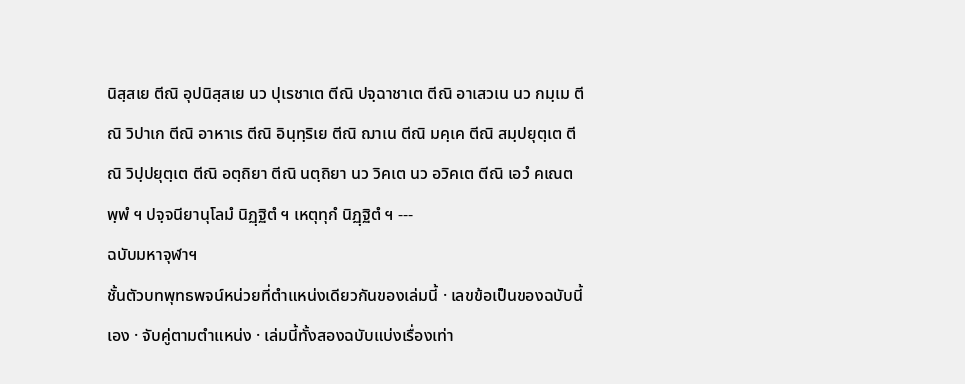นิสฺสเย ตีณิ อุปนิสฺสเย นว ปุเรชาเต ตีณิ ปจฺฉาชาเต ตีณิ อาเสวเน นว กมฺเม ตีณิ วิปาเก ตีณิ อาหาเร ตีณิ อินฺทฺริเย ตีณิ ฌาเน ตีณิ มคฺเค ตีณิ สมฺปยุตฺเต ตีณิ วิปฺปยุตฺเต ตีณิ อตฺถิยา ตีณิ นตฺถิยา นว วิคเต นว อวิคเต ตีณิ เอวํ คเณตพฺพํ ฯ ปจฺจนียานุโลมํ นิฏฺฐิตํ ฯ เหตุทุกํ นิฏฺฐิตํ ฯ ---
ฉบับมหาจุฬาฯ
ชั้นตัวบทพุทธพจน์หน่วยที่ตำแหน่งเดียวกันของเล่มนี้ · เลขข้อเป็นของฉบับนี้เอง · จับคู่ตามตำแหน่ง · เล่มนี้ทั้งสองฉบับแบ่งเรื่องเท่า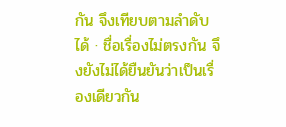กัน จึงเทียบตามลำดับได้ · ชื่อเรื่องไม่ตรงกัน จึงยังไม่ได้ยืนยันว่าเป็นเรื่องเดียวกัน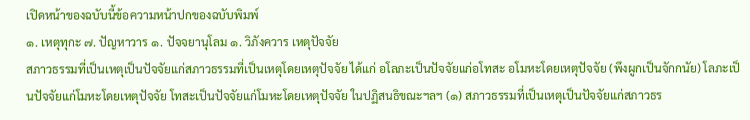เปิดหน้าของฉบับนี้ข้อความหน้าปกของฉบับพิมพ์
๑. เหตุทุกะ ๗. ปัญหาวาร ๑. ปัจจยานุโลม ๑. วิภังควาร เหตุปัจจัย
สภาวธรรมที่เป็นเหตุเป็นปัจจัยแก่สภาวธรรมที่เป็นเหตุโดยเหตุปัจจัย ได้แก่ อโลภะเป็นปัจจัยแก่อโทสะ อโมหะโดยเหตุปัจจัย (พึงผูกเป็นจักกนัย) โลภะเป็นปัจจัยแก่โมหะโดยเหตุปัจจัย โทสะเป็นปัจจัยแก่โมหะโดยเหตุปัจจัย ในปฏิสนธิขณะฯลฯ (๑) สภาวธรรมที่เป็นเหตุเป็นปัจจัยแก่สภาวธร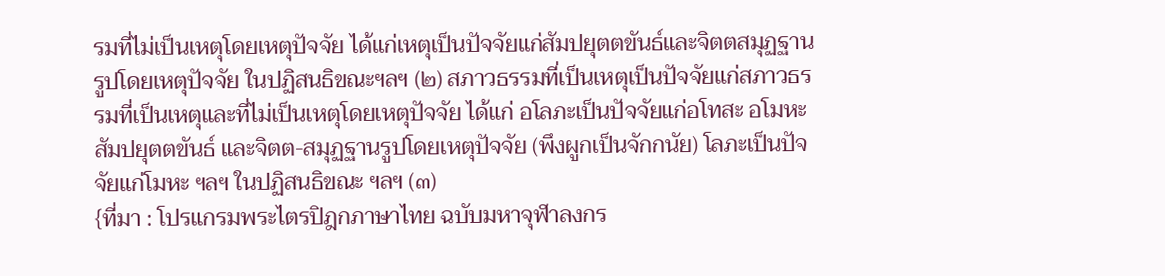รมที่ไม่เป็นเหตุโดยเหตุปัจจัย ได้แก่เหตุเป็นปัจจัยแก่สัมปยุตตขันธ์และจิตตสมุฏฐานรูปโดยเหตุปัจจัย ในปฏิสนธิขณะฯลฯ (๒) สภาวธรรมที่เป็นเหตุเป็นปัจจัยแก่สภาวธรรมที่เป็นเหตุและที่ไม่เป็นเหตุโดยเหตุปัจจัย ได้แก่ อโลภะเป็นปัจจัยแก่อโทสะ อโมหะ สัมปยุตตขันธ์ และจิตต-สมุฏฐานรูปโดยเหตุปัจจัย (พึงผูกเป็นจักกนัย) โลภะเป็นปัจจัยแก่โมหะ ฯลฯ ในปฏิสนธิขณะ ฯลฯ (๓)
{ที่มา : โปรแกรมพระไตรปิฎกภาษาไทย ฉบับมหาจุฬาลงกร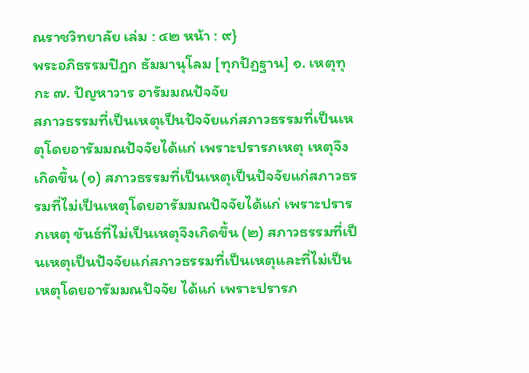ณราชวิทยาลัย เล่ม : ๔๒ หน้า : ๙}
พระอภิธรรมปิฎก ธัมมานุโลม [ทุกปัฏฐาน] ๑. เหตุทุกะ ๗. ปัญหาวาร อารัมมณปัจจัย
สภาวธรรมที่เป็นเหตุเป็นปัจจัยแก่สภาวธรรมที่เป็นเหตุโดยอารัมมณปัจจัยได้แก่ เพราะปรารภเหตุ เหตุจึงเกิดขึ้น (๑) สภาวธรรมที่เป็นเหตุเป็นปัจจัยแก่สภาวธรรมที่ไม่เป็นเหตุโดยอารัมมณปัจจัยได้แก่ เพราะปรารภเหตุ ขันธ์ที่ไม่เป็นเหตุจึงเกิดขึ้น (๒) สภาวธรรมที่เป็นเหตุเป็นปัจจัยแก่สภาวธรรมที่เป็นเหตุและที่ไม่เป็นเหตุโดยอารัมมณปัจจัย ได้แก่ เพราะปรารภ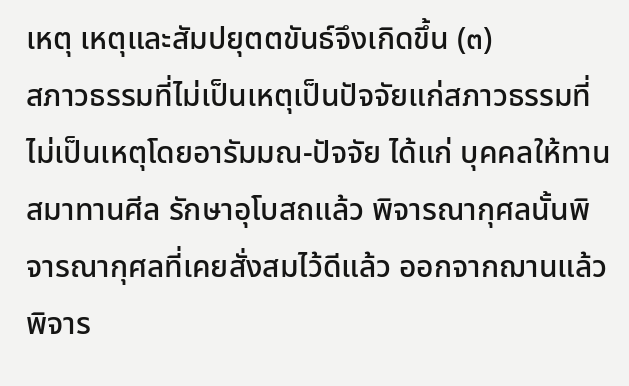เหตุ เหตุและสัมปยุตตขันธ์จึงเกิดขึ้น (๓)
สภาวธรรมที่ไม่เป็นเหตุเป็นปัจจัยแก่สภาวธรรมที่ไม่เป็นเหตุโดยอารัมมณ-ปัจจัย ได้แก่ บุคคลให้ทาน สมาทานศีล รักษาอุโบสถแล้ว พิจารณากุศลนั้นพิจารณากุศลที่เคยสั่งสมไว้ดีแล้ว ออกจากฌานแล้วพิจาร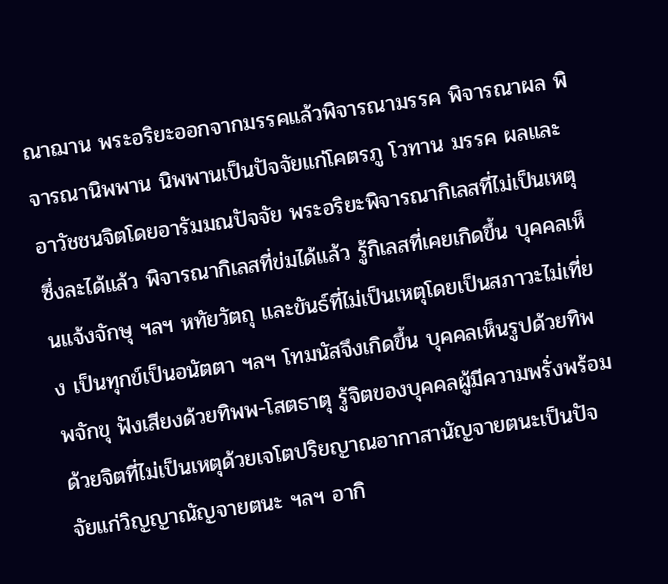ณาฌาน พระอริยะออกจากมรรคแล้วพิจารณามรรค พิจารณาผล พิจารณานิพพาน นิพพานเป็นปัจจัยแก่โคตรภู โวทาน มรรค ผลและอาวัชชนจิตโดยอารัมมณปัจจัย พระอริยะพิจารณากิเลสที่ไม่เป็นเหตุซึ่งละได้แล้ว พิจารณากิเลสที่ข่มได้แล้ว รู้กิเลสที่เคยเกิดขึ้น บุคคลเห็นแจ้งจักษุ ฯลฯ หทัยวัตถุ และขันธ์ที่ไม่เป็นเหตุโดยเป็นสภาวะไม่เที่ยง เป็นทุกข์เป็นอนัตตา ฯลฯ โทมนัสจึงเกิดขึ้น บุคคลเห็นรูปด้วยทิพพจักขุ ฟังเสียงด้วยทิพพ-โสตธาตุ รู้จิตของบุคคลผู้มีความพรั่งพร้อมด้วยจิตที่ไม่เป็นเหตุด้วยเจโตปริยญาณอากาสานัญจายตนะเป็นปัจจัยแก่วิญญาณัญจายตนะ ฯลฯ อากิ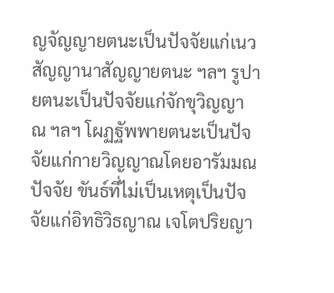ญจัญญายตนะเป็นปัจจัยแก่เนวสัญญานาสัญญายตนะ ฯลฯ รูปายตนะเป็นปัจจัยแก่จักขุวิญญาณ ฯลฯ โผฏฐัพพายตนะเป็นปัจจัยแก่กายวิญญาณโดยอารัมมณปัจจัย ขันธ์ที่ไม่เป็นเหตุเป็นปัจจัยแก่อิทธิวิธญาณ เจโตปริยญา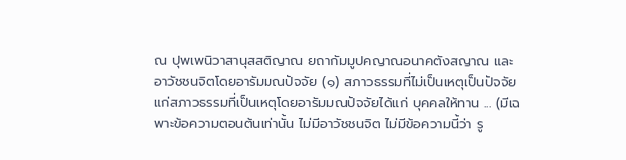ณ ปุพเพนิวาสานุสสติญาณ ยถากัมมูปคญาณอนาคตังสญาณ และอาวัชชนจิตโดยอารัมมณปัจจัย (๑) สภาวธรรมที่ไม่เป็นเหตุเป็นปัจจัยแก่สภาวธรรมที่เป็นเหตุโดยอารัมมณปัจจัยได้แก่ บุคคลให้ทาน ... (มีเฉพาะข้อความตอนต้นเท่านั้น ไม่มีอาวัชชนจิต ไม่มีข้อความนี้ว่า รู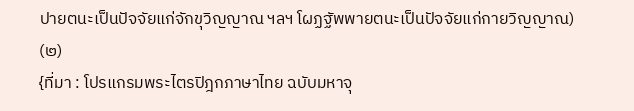ปายตนะเป็นปัจจัยแก่จักขุวิญญาณ ฯลฯ โผฏฐัพพายตนะเป็นปัจจัยแก่กายวิญญาณ) (๒)
{ที่มา : โปรแกรมพระไตรปิฎกภาษาไทย ฉบับมหาจุ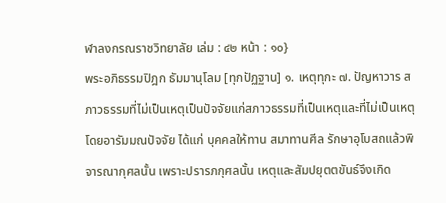ฬาลงกรณราชวิทยาลัย เล่ม : ๔๒ หน้า : ๑๐}
พระอภิธรรมปิฎก ธัมมานุโลม [ทุกปัฏฐาน] ๑. เหตุทุกะ ๗. ปัญหาวาร สภาวธรรมที่ไม่เป็นเหตุเป็นปัจจัยแก่สภาวธรรมที่เป็นเหตุและที่ไม่เป็นเหตุโดยอารัมมณปัจจัย ได้แก่ บุคคลให้ทาน สมาทานศีล รักษาอุโบสถแล้วพิจารณากุศลนั้น เพราะปรารภกุศลนั้น เหตุและสัมปยุตตขันธ์จึงเกิด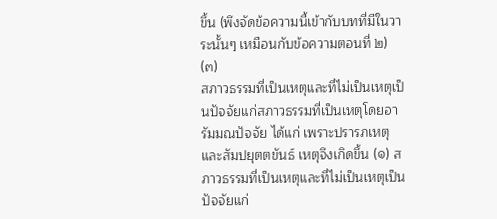ขึ้น (พึงจัดข้อความนี้เข้ากับบทที่มีในวาระนั้นๆ เหมือนกับข้อความตอนที่ ๒) (๓)
สภาวธรรมที่เป็นเหตุและที่ไม่เป็นเหตุเป็นปัจจัยแก่สภาวธรรมที่เป็นเหตุโดยอารัมมณปัจจัย ได้แก่ เพราะปรารภเหตุและสัมปยุตตขันธ์ เหตุจึงเกิดขึ้น (๑) สภาวธรรมที่เป็นเหตุและที่ไม่เป็นเหตุเป็นปัจจัยแก่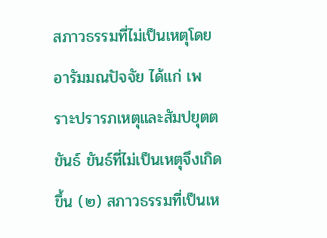สภาวธรรมที่ไม่เป็นเหตุโดยอารัมมณปัจจัย ได้แก่ เพราะปรารภเหตุและสัมปยุตตขันธ์ ขันธ์ที่ไม่เป็นเหตุจึงเกิดขึ้น (๒) สภาวธรรมที่เป็นเห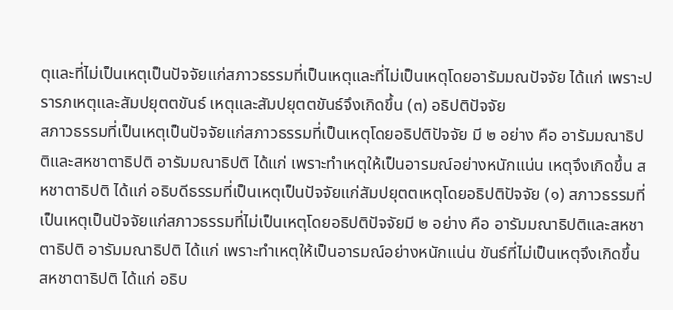ตุและที่ไม่เป็นเหตุเป็นปัจจัยแก่สภาวธรรมที่เป็นเหตุและที่ไม่เป็นเหตุโดยอารัมมณปัจจัย ได้แก่ เพราะปรารภเหตุและสัมปยุตตขันธ์ เหตุและสัมปยุตตขันธ์จึงเกิดขึ้น (๓) อธิปติปัจจัย
สภาวธรรมที่เป็นเหตุเป็นปัจจัยแก่สภาวธรรมที่เป็นเหตุโดยอธิปติปัจจัย มี ๒ อย่าง คือ อารัมมณาธิปติและสหชาตาธิปติ อารัมมณาธิปติ ได้แก่ เพราะทำเหตุให้เป็นอารมณ์อย่างหนักแน่น เหตุจึงเกิดขึ้น สหชาตาธิปติ ได้แก่ อธิบดีธรรมที่เป็นเหตุเป็นปัจจัยแก่สัมปยุตตเหตุโดยอธิปติปัจจัย (๑) สภาวธรรมที่เป็นเหตุเป็นปัจจัยแก่สภาวธรรมที่ไม่เป็นเหตุโดยอธิปติปัจจัยมี ๒ อย่าง คือ อารัมมณาธิปติและสหชาตาธิปติ อารัมมณาธิปติ ได้แก่ เพราะทำเหตุให้เป็นอารมณ์อย่างหนักแน่น ขันธ์ที่ไม่เป็นเหตุจึงเกิดขึ้น สหชาตาธิปติ ได้แก่ อธิบ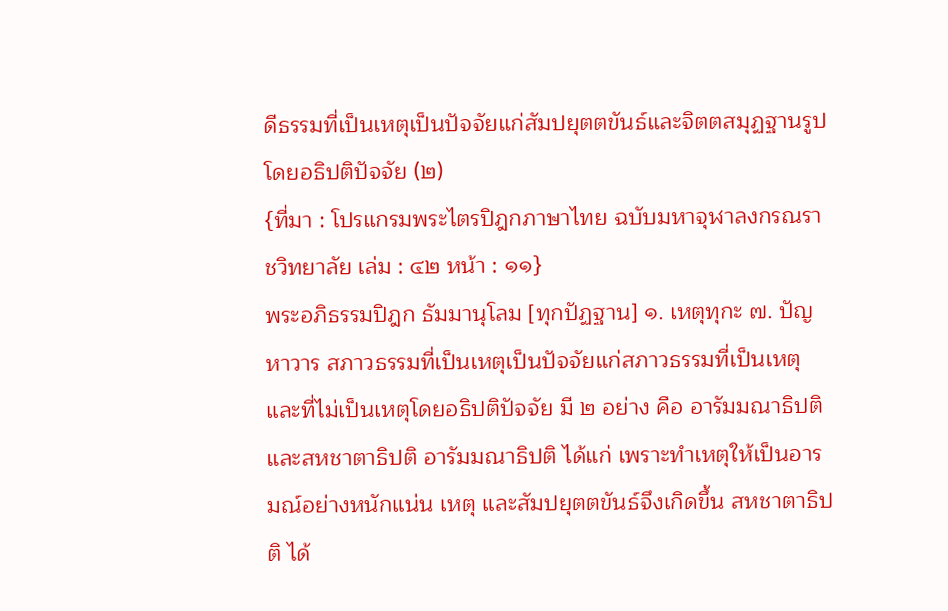ดีธรรมที่เป็นเหตุเป็นปัจจัยแก่สัมปยุตตขันธ์และจิตตสมุฏฐานรูปโดยอธิปติปัจจัย (๒)
{ที่มา : โปรแกรมพระไตรปิฎกภาษาไทย ฉบับมหาจุฬาลงกรณราชวิทยาลัย เล่ม : ๔๒ หน้า : ๑๑}
พระอภิธรรมปิฎก ธัมมานุโลม [ทุกปัฏฐาน] ๑. เหตุทุกะ ๗. ปัญหาวาร สภาวธรรมที่เป็นเหตุเป็นปัจจัยแก่สภาวธรรมที่เป็นเหตุและที่ไม่เป็นเหตุโดยอธิปติปัจจัย มี ๒ อย่าง คือ อารัมมณาธิปติและสหชาตาธิปติ อารัมมณาธิปติ ได้แก่ เพราะทำเหตุให้เป็นอารมณ์อย่างหนักแน่น เหตุ และสัมปยุตตขันธ์จึงเกิดขึ้น สหชาตาธิปติ ได้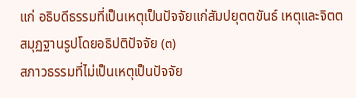แก่ อธิบดีธรรมที่เป็นเหตุเป็นปัจจัยแก่สัมปยุตตขันธ์ เหตุและจิตตสมุฏฐานรูปโดยอธิปติปัจจัย (๓)
สภาวธรรมที่ไม่เป็นเหตุเป็นปัจจัย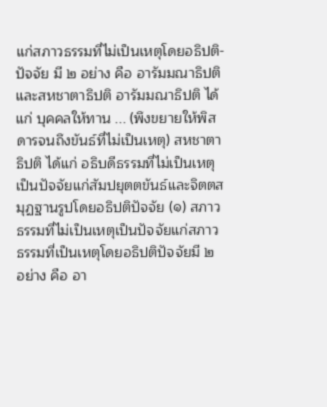แก่สภาวธรรมที่ไม่เป็นเหตุโดยอธิปติ- ปัจจัย มี ๒ อย่าง คือ อารัมมณาธิปติและสหชาตาธิปติ อารัมมณาธิปติ ได้แก่ บุคคลให้ทาน ... (พึงขยายให้พิสดารจนถึงขันธ์ที่ไม่เป็นเหตุ) สหชาตาธิปติ ได้แก่ อธิบดีธรรมที่ไม่เป็นเหตุ เป็นปัจจัยแก่สัมปยุตตขันธ์และจิตตสมุฏฐานรูปโดยอธิปติปัจจัย (๑) สภาวธรรมที่ไม่เป็นเหตุเป็นปัจจัยแก่สภาวธรรมที่เป็นเหตุโดยอธิปติปัจจัยมี ๒ อย่าง คือ อา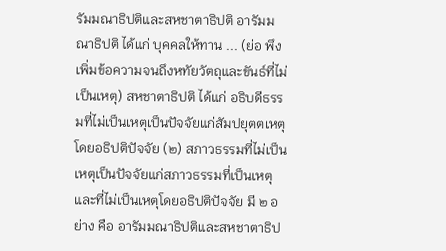รัมมณาธิปติและสหชาตาธิปติ อารัมมณาธิปติ ได้แก่ บุคคลให้ทาน ... (ย่อ พึงเพิ่มข้อความจนถึงหทัยวัตถุและขันธ์ที่ไม่เป็นเหตุ) สหชาตาธิปติ ได้แก่ อธิบดีธรรมที่ไม่เป็นเหตุเป็นปัจจัยแก่สัมปยุตตเหตุโดยอธิปติปัจจัย (๒) สภาวธรรมที่ไม่เป็นเหตุเป็นปัจจัยแก่สภาวธรรมที่เป็นเหตุและที่ไม่เป็นเหตุโดยอธิปติปัจจัย มี ๒ อย่าง คือ อารัมมณาธิปติและสหชาตาธิป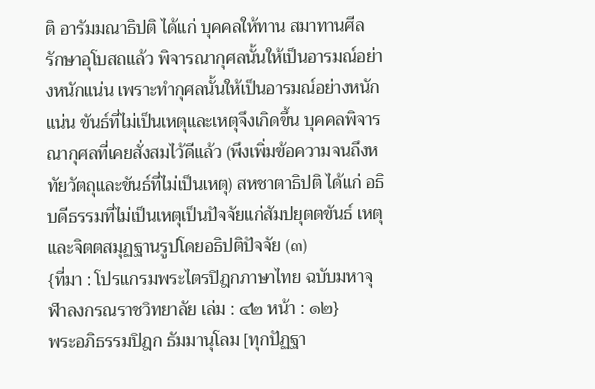ติ อารัมมณาธิปติ ได้แก่ บุคคลให้ทาน สมาทานศีล รักษาอุโบสถแล้ว พิจารณากุศลนั้นให้เป็นอารมณ์อย่างหนักแน่น เพราะทำกุศลนั้นให้เป็นอารมณ์อย่างหนักแน่น ขันธ์ที่ไม่เป็นเหตุและเหตุจึงเกิดขึ้น บุคคลพิจารณากุศลที่เคยสั่งสมไว้ดีแล้ว (พึงเพิ่มข้อความจนถึงหทัยวัตถุและขันธ์ที่ไม่เป็นเหตุ) สหชาตาธิปติ ได้แก่ อธิบดีธรรมที่ไม่เป็นเหตุเป็นปัจจัยแก่สัมปยุตตขันธ์ เหตุ และจิตตสมุฏฐานรูปโดยอธิปติปัจจัย (๓)
{ที่มา : โปรแกรมพระไตรปิฎกภาษาไทย ฉบับมหาจุฬาลงกรณราชวิทยาลัย เล่ม : ๔๒ หน้า : ๑๒}
พระอภิธรรมปิฎก ธัมมานุโลม [ทุกปัฏฐา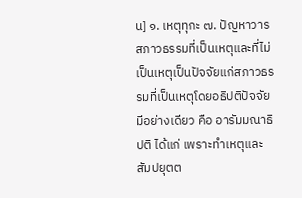น] ๑. เหตุทุกะ ๗. ปัญหาวาร
สภาวธรรมที่เป็นเหตุและที่ไม่เป็นเหตุเป็นปัจจัยแก่สภาวธรรมที่เป็นเหตุโดยอธิปติปัจจัย มีอย่างเดียว คือ อารัมมณาธิปติ ได้แก่ เพราะทำเหตุและสัมปยุตต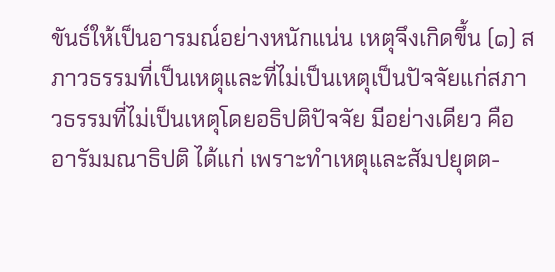ขันธ์ให้เป็นอารมณ์อย่างหนักแน่น เหตุจึงเกิดขึ้น (๑) สภาวธรรมที่เป็นเหตุและที่ไม่เป็นเหตุเป็นปัจจัยแก่สภาวธรรมที่ไม่เป็นเหตุโดยอธิปติปัจจัย มีอย่างเดียว คือ อารัมมณาธิปติ ได้แก่ เพราะทำเหตุและสัมปยุตต-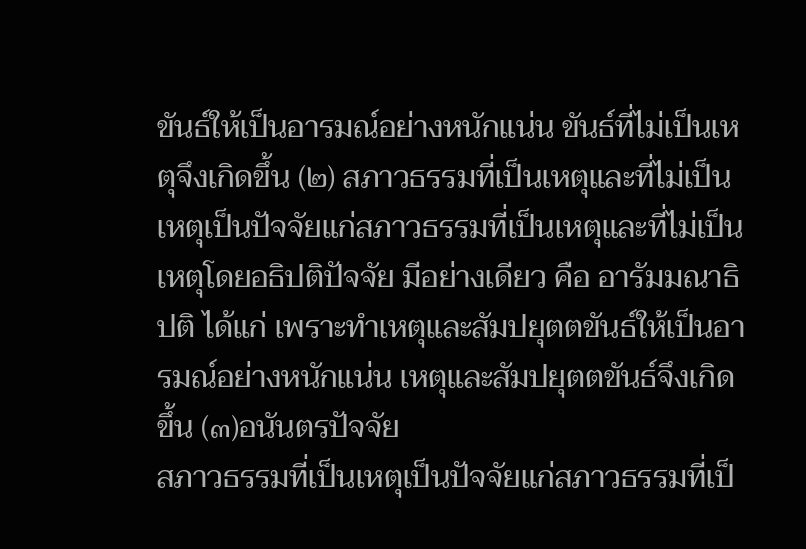ขันธ์ให้เป็นอารมณ์อย่างหนักแน่น ขันธ์ที่ไม่เป็นเหตุจึงเกิดขึ้น (๒) สภาวธรรมที่เป็นเหตุและที่ไม่เป็นเหตุเป็นปัจจัยแก่สภาวธรรมที่เป็นเหตุและที่ไม่เป็นเหตุโดยอธิปติปัจจัย มีอย่างเดียว คือ อารัมมณาธิปติ ได้แก่ เพราะทำเหตุและสัมปยุตตขันธ์ให้เป็นอารมณ์อย่างหนักแน่น เหตุและสัมปยุตตขันธ์จึงเกิดขึ้น (๓)อนันตรปัจจัย
สภาวธรรมที่เป็นเหตุเป็นปัจจัยแก่สภาวธรรมที่เป็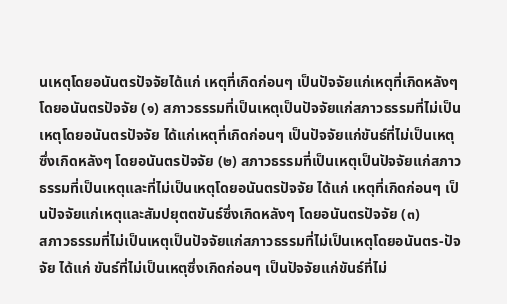นเหตุโดยอนันตรปัจจัยได้แก่ เหตุที่เกิดก่อนๆ เป็นปัจจัยแก่เหตุที่เกิดหลังๆ โดยอนันตรปัจจัย (๑) สภาวธรรมที่เป็นเหตุเป็นปัจจัยแก่สภาวธรรมที่ไม่เป็นเหตุโดยอนันตรปัจจัย ได้แก่เหตุที่เกิดก่อนๆ เป็นปัจจัยแก่ขันธ์ที่ไม่เป็นเหตุซึ่งเกิดหลังๆ โดยอนันตรปัจจัย (๒) สภาวธรรมที่เป็นเหตุเป็นปัจจัยแก่สภาวธรรมที่เป็นเหตุและที่ไม่เป็นเหตุโดยอนันตรปัจจัย ได้แก่ เหตุที่เกิดก่อนๆ เป็นปัจจัยแก่เหตุและสัมปยุตตขันธ์ซึ่งเกิดหลังๆ โดยอนันตรปัจจัย (๓)
สภาวธรรมที่ไม่เป็นเหตุเป็นปัจจัยแก่สภาวธรรมที่ไม่เป็นเหตุโดยอนันตร-ปัจจัย ได้แก่ ขันธ์ที่ไม่เป็นเหตุซึ่งเกิดก่อนๆ เป็นปัจจัยแก่ขันธ์ที่ไม่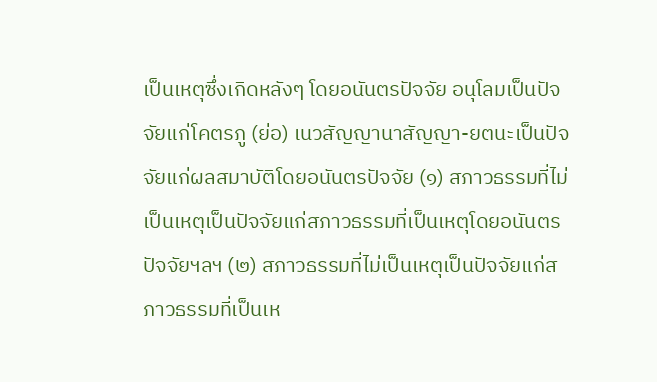เป็นเหตุซึ่งเกิดหลังๆ โดยอนันตรปัจจัย อนุโลมเป็นปัจจัยแก่โคตรภู (ย่อ) เนวสัญญานาสัญญา-ยตนะเป็นปัจจัยแก่ผลสมาบัติโดยอนันตรปัจจัย (๑) สภาวธรรมที่ไม่เป็นเหตุเป็นปัจจัยแก่สภาวธรรมที่เป็นเหตุโดยอนันตรปัจจัยฯลฯ (๒) สภาวธรรมที่ไม่เป็นเหตุเป็นปัจจัยแก่สภาวธรรมที่เป็นเห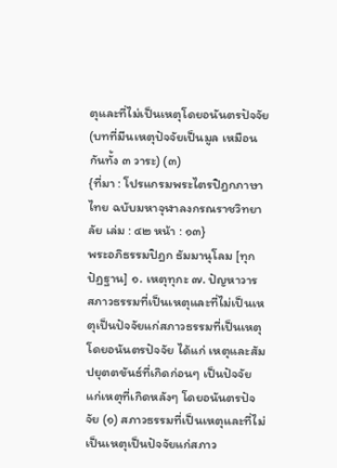ตุและที่ไม่เป็นเหตุโดยอนันตรปัจจัย (บทที่มีนเหตุปัจจัยเป็นมูล เหมือนกันทั้ง ๓ วาระ) (๓)
{ที่มา : โปรแกรมพระไตรปิฎกภาษาไทย ฉบับมหาจุฬาลงกรณราชวิทยาลัย เล่ม : ๔๒ หน้า : ๑๓}
พระอภิธรรมปิฎก ธัมมานุโลม [ทุกปัฏฐาน] ๑. เหตุทุกะ ๗. ปัญหาวาร
สภาวธรรมที่เป็นเหตุและที่ไม่เป็นเหตุเป็นปัจจัยแก่สภาวธรรมที่เป็นเหตุโดยอนันตรปัจจัย ได้แก่ เหตุและสัมปยุตตขันธ์ที่เกิดก่อนๆ เป็นปัจจัยแก่เหตุที่เกิดหลังๆ โดยอนันตรปัจจัย (๑) สภาวธรรมที่เป็นเหตุและที่ไม่เป็นเหตุเป็นปัจจัยแก่สภาว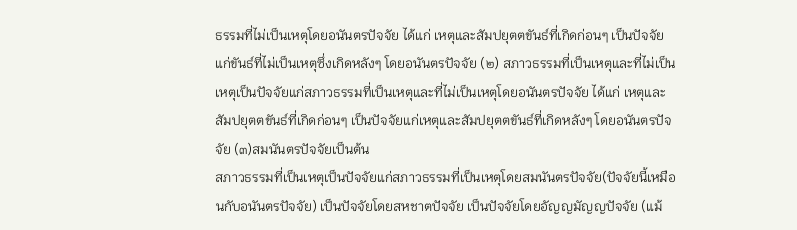ธรรมที่ไม่เป็นเหตุโดยอนันตรปัจจัย ได้แก่ เหตุและสัมปยุตตขันธ์ที่เกิดก่อนๆ เป็นปัจจัยแก่ขันธ์ที่ไม่เป็นเหตุซึ่งเกิดหลังๆ โดยอนันตรปัจจัย (๒) สภาวธรรมที่เป็นเหตุและที่ไม่เป็นเหตุเป็นปัจจัยแก่สภาวธรรมที่เป็นเหตุและที่ไม่เป็นเหตุโดยอนันตรปัจจัย ได้แก่ เหตุและสัมปยุตตขันธ์ที่เกิดก่อนๆ เป็นปัจจัยแก่เหตุและสัมปยุตตขันธ์ที่เกิดหลังๆ โดยอนันตรปัจจัย (๓)สมนันตรปัจจัยเป็นต้น
สภาวธรรมที่เป็นเหตุเป็นปัจจัยแก่สภาวธรรมที่เป็นเหตุโดยสมนันตรปัจจัย(ปัจจัยนี้เหมือนกับอนันตรปัจจัย) เป็นปัจจัยโดยสหชาตปัจจัย เป็นปัจจัยโดยอัญญมัญญปัจจัย (แม้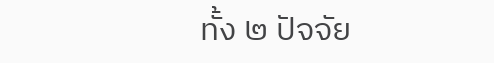ทั้ง ๒ ปัจจัย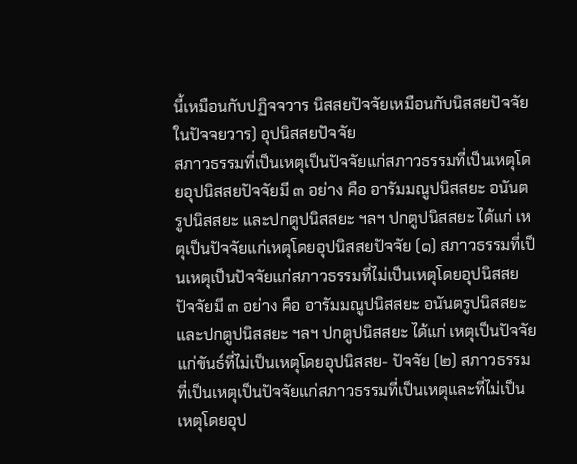นี้เหมือนกับปฏิจจวาร นิสสยปัจจัยเหมือนกับนิสสยปัจจัยในปัจจยวาร) อุปนิสสยปัจจัย
สภาวธรรมที่เป็นเหตุเป็นปัจจัยแก่สภาวธรรมที่เป็นเหตุโดยอุปนิสสยปัจจัยมี ๓ อย่าง คือ อารัมมณูปนิสสยะ อนันตรูปนิสสยะ และปกตูปนิสสยะ ฯลฯ ปกตูปนิสสยะ ได้แก่ เหตุเป็นปัจจัยแก่เหตุโดยอุปนิสสยปัจจัย (๑) สภาวธรรมที่เป็นเหตุเป็นปัจจัยแก่สภาวธรรมที่ไม่เป็นเหตุโดยอุปนิสสยปัจจัยมี ๓ อย่าง คือ อารัมมณูปนิสสยะ อนันตรูปนิสสยะ และปกตูปนิสสยะ ฯลฯ ปกตูปนิสสยะ ได้แก่ เหตุเป็นปัจจัยแก่ขันธ์ที่ไม่เป็นเหตุโดยอุปนิสสย- ปัจจัย (๒) สภาวธรรมที่เป็นเหตุเป็นปัจจัยแก่สภาวธรรมที่เป็นเหตุและที่ไม่เป็นเหตุโดยอุป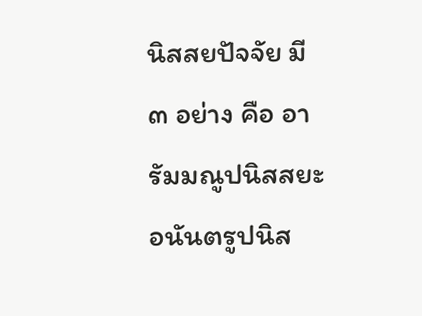นิสสยปัจจัย มี ๓ อย่าง คือ อารัมมณูปนิสสยะ อนันตรูปนิส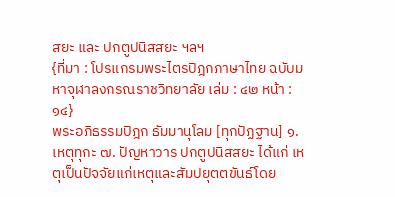สยะ และ ปกตูปนิสสยะ ฯลฯ
{ที่มา : โปรแกรมพระไตรปิฎกภาษาไทย ฉบับมหาจุฬาลงกรณราชวิทยาลัย เล่ม : ๔๒ หน้า : ๑๔}
พระอภิธรรมปิฎก ธัมมานุโลม [ทุกปัฏฐาน] ๑. เหตุทุกะ ๗. ปัญหาวาร ปกตูปนิสสยะ ได้แก่ เหตุเป็นปัจจัยแก่เหตุและสัมปยุตตขันธ์โดย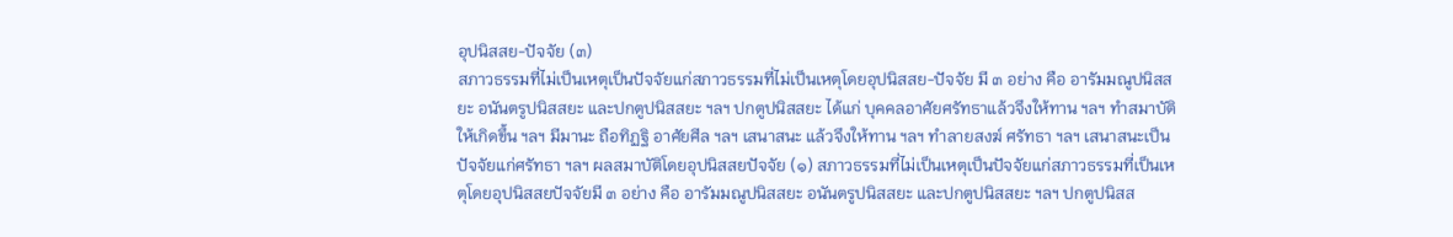อุปนิสสย-ปัจจัย (๓)
สภาวธรรมที่ไม่เป็นเหตุเป็นปัจจัยแก่สภาวธรรมที่ไม่เป็นเหตุโดยอุปนิสสย-ปัจจัย มี ๓ อย่าง คือ อารัมมณูปนิสสยะ อนันตรูปนิสสยะ และปกตูปนิสสยะ ฯลฯ ปกตูปนิสสยะ ได้แก่ บุคคลอาศัยศรัทธาแล้วจึงให้ทาน ฯลฯ ทำสมาบัติให้เกิดขึ้น ฯลฯ มีมานะ ถือทิฏฐิ อาศัยศีล ฯลฯ เสนาสนะ แล้วจึงให้ทาน ฯลฯ ทำลายสงฆ์ ศรัทธา ฯลฯ เสนาสนะเป็นปัจจัยแก่ศรัทธา ฯลฯ ผลสมาบัติโดยอุปนิสสยปัจจัย (๑) สภาวธรรมที่ไม่เป็นเหตุเป็นปัจจัยแก่สภาวธรรมที่เป็นเหตุโดยอุปนิสสยปัจจัยมี ๓ อย่าง คือ อารัมมณูปนิสสยะ อนันตรูปนิสสยะ และปกตูปนิสสยะ ฯลฯ ปกตูปนิสส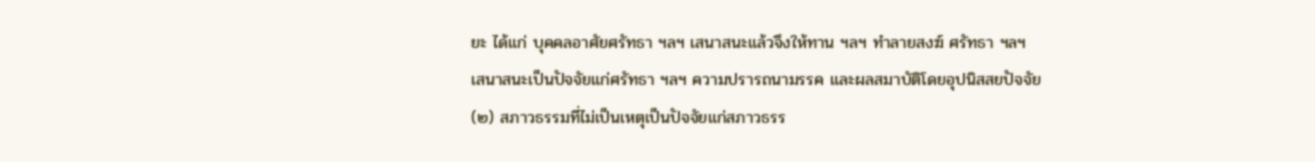ยะ ได้แก่ บุคคลอาศัยศรัทธา ฯลฯ เสนาสนะแล้วจึงให้ทาน ฯลฯ ทำลายสงฆ์ ศรัทธา ฯลฯ เสนาสนะเป็นปัจจัยแก่ศรัทธา ฯลฯ ความปรารถนามรรค และผลสมาบัติโดยอุปนิสสยปัจจัย (๒) สภาวธรรมที่ไม่เป็นเหตุเป็นปัจจัยแก่สภาวธรร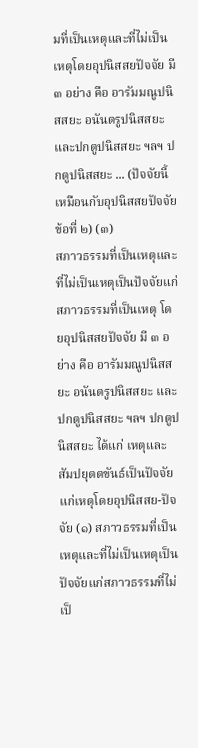มที่เป็นเหตุและที่ไม่เป็นเหตุโดยอุปนิสสยปัจจัย มี ๓ อย่าง คือ อารัมมณูปนิสสยะ อนันตรูปนิสสยะ และปกตูปนิสสยะ ฯลฯ ปกตูปนิสสยะ ... (ปัจจัยนี้เหมือนกับอุปนิสสยปัจจัยข้อที่ ๒) (๓)
สภาวธรรมที่เป็นเหตุและที่ไม่เป็นเหตุเป็นปัจจัยแก่สภาวธรรมที่เป็นเหตุ โดยอุปนิสสยปัจจัย มี ๓ อย่าง คือ อารัมมณูปนิสสยะ อนันตรูปนิสสยะ และปกตูปนิสสยะ ฯลฯ ปกตูปนิสสยะ ได้แก่ เหตุและสัมปยุตตขันธ์เป็นปัจจัยแก่เหตุโดยอุปนิสสย-ปัจจัย (๑) สภาวธรรมที่เป็นเหตุและที่ไม่เป็นเหตุเป็นปัจจัยแก่สภาวธรรมที่ไม่เป็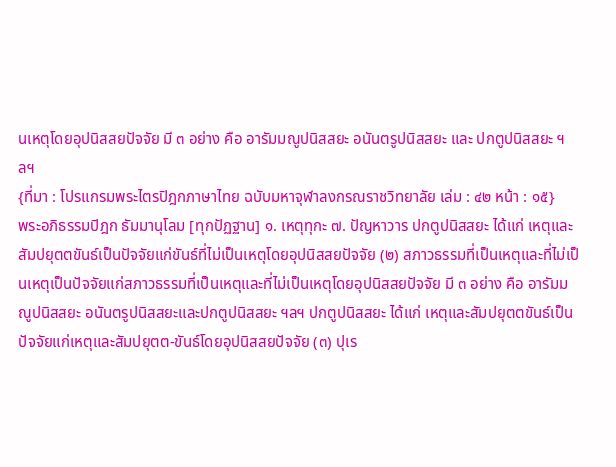นเหตุโดยอุปนิสสยปัจจัย มี ๓ อย่าง คือ อารัมมณูปนิสสยะ อนันตรูปนิสสยะ และ ปกตูปนิสสยะ ฯลฯ
{ที่มา : โปรแกรมพระไตรปิฎกภาษาไทย ฉบับมหาจุฬาลงกรณราชวิทยาลัย เล่ม : ๔๒ หน้า : ๑๕}
พระอภิธรรมปิฎก ธัมมานุโลม [ทุกปัฏฐาน] ๑. เหตุทุกะ ๗. ปัญหาวาร ปกตูปนิสสยะ ได้แก่ เหตุและสัมปยุตตขันธ์เป็นปัจจัยแก่ขันธ์ที่ไม่เป็นเหตุโดยอุปนิสสยปัจจัย (๒) สภาวธรรมที่เป็นเหตุและที่ไม่เป็นเหตุเป็นปัจจัยแก่สภาวธรรมที่เป็นเหตุและที่ไม่เป็นเหตุโดยอุปนิสสยปัจจัย มี ๓ อย่าง คือ อารัมมณูปนิสสยะ อนันตรูปนิสสยะและปกตูปนิสสยะ ฯลฯ ปกตูปนิสสยะ ได้แก่ เหตุและสัมปยุตตขันธ์เป็นปัจจัยแก่เหตุและสัมปยุตต-ขันธ์โดยอุปนิสสยปัจจัย (๓) ปุเร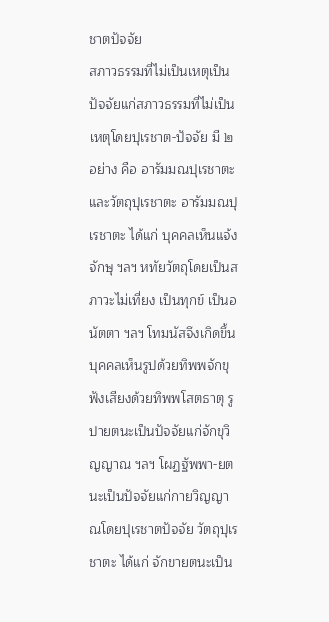ชาตปัจจัย
สภาวธรรมที่ไม่เป็นเหตุเป็นปัจจัยแก่สภาวธรรมที่ไม่เป็นเหตุโดยปุเรชาต-ปัจจัย มี ๒ อย่าง คือ อารัมมณปุเรชาตะและวัตถุปุเรชาตะ อารัมมณปุเรชาตะ ได้แก่ บุคคลเห็นแจ้งจักษุ ฯลฯ หทัยวัตถุโดยเป็นสภาวะไม่เที่ยง เป็นทุกข์ เป็นอนัตตา ฯลฯ โทมนัสจึงเกิดขึ้น บุคคลเห็นรูปด้วยทิพพจักขุฟังเสียงด้วยทิพพโสตธาตุ รูปายตนะเป็นปัจจัยแก่จักขุวิญญาณ ฯลฯ โผฏฐัพพา-ยตนะเป็นปัจจัยแก่กายวิญญาณโดยปุเรชาตปัจจัย วัตถุปุเรชาตะ ได้แก่ จักขายตนะเป็น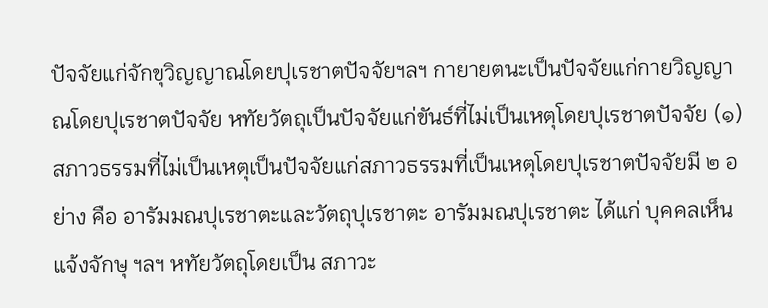ปัจจัยแก่จักขุวิญญาณโดยปุเรชาตปัจจัยฯลฯ กายายตนะเป็นปัจจัยแก่กายวิญญาณโดยปุเรชาตปัจจัย หทัยวัตถุเป็นปัจจัยแก่ขันธ์ที่ไม่เป็นเหตุโดยปุเรชาตปัจจัย (๑) สภาวธรรมที่ไม่เป็นเหตุเป็นปัจจัยแก่สภาวธรรมที่เป็นเหตุโดยปุเรชาตปัจจัยมี ๒ อย่าง คือ อารัมมณปุเรชาตะและวัตถุปุเรชาตะ อารัมมณปุเรชาตะ ได้แก่ บุคคลเห็นแจ้งจักษุ ฯลฯ หทัยวัตถุโดยเป็น สภาวะ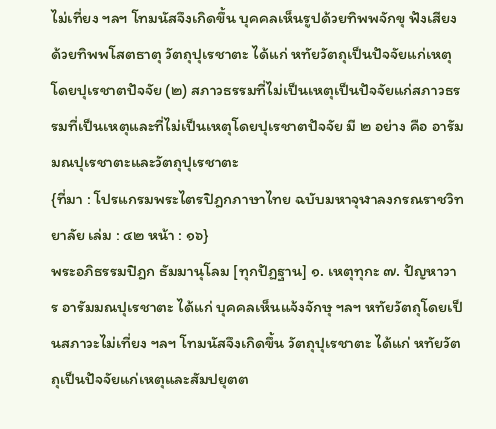ไม่เที่ยง ฯลฯ โทมนัสจึงเกิดขึ้น บุคคลเห็นรูปด้วยทิพพจักขุ ฟังเสียงด้วยทิพพโสตธาตุ วัตถุปุเรชาตะ ได้แก่ หทัยวัตถุเป็นปัจจัยแก่เหตุโดยปุเรชาตปัจจัย (๒) สภาวธรรมที่ไม่เป็นเหตุเป็นปัจจัยแก่สภาวธรรมที่เป็นเหตุและที่ไม่เป็นเหตุโดยปุเรชาตปัจจัย มี ๒ อย่าง คือ อารัมมณปุเรชาตะและวัตถุปุเรชาตะ
{ที่มา : โปรแกรมพระไตรปิฎกภาษาไทย ฉบับมหาจุฬาลงกรณราชวิทยาลัย เล่ม : ๔๒ หน้า : ๑๖}
พระอภิธรรมปิฎก ธัมมานุโลม [ทุกปัฏฐาน] ๑. เหตุทุกะ ๗. ปัญหาวาร อารัมมณปุเรชาตะ ได้แก่ บุคคลเห็นแจ้งจักษุ ฯลฯ หทัยวัตถุโดยเป็นสภาวะไม่เที่ยง ฯลฯ โทมนัสจึงเกิดขึ้น วัตถุปุเรชาตะ ได้แก่ หทัยวัตถุเป็นปัจจัยแก่เหตุและสัมปยุตต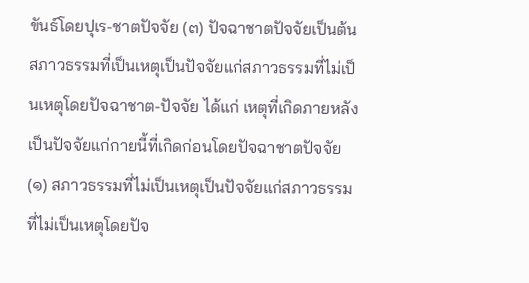ขันธ์โดยปุเร-ชาตปัจจัย (๓) ปัจฉาชาตปัจจัยเป็นต้น
สภาวธรรมที่เป็นเหตุเป็นปัจจัยแก่สภาวธรรมที่ไม่เป็นเหตุโดยปัจฉาชาต-ปัจจัย ได้แก่ เหตุที่เกิดภายหลังเป็นปัจจัยแก่กายนี้ที่เกิดก่อนโดยปัจฉาชาตปัจจัย (๑) สภาวธรรมที่ไม่เป็นเหตุเป็นปัจจัยแก่สภาวธรรมที่ไม่เป็นเหตุโดยปัจ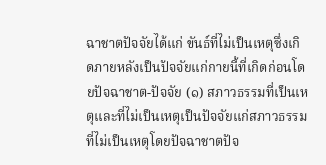ฉาชาตปัจจัยได้แก่ ขันธ์ที่ไม่เป็นเหตุซึ่งเกิดภายหลังเป็นปัจจัยแก่กายนี้ที่เกิดก่อนโดยปัจฉาชาต-ปัจจัย (๑) สภาวธรรมที่เป็นเหตุและที่ไม่เป็นเหตุเป็นปัจจัยแก่สภาวธรรมที่ไม่เป็นเหตุโดยปัจฉาชาตปัจ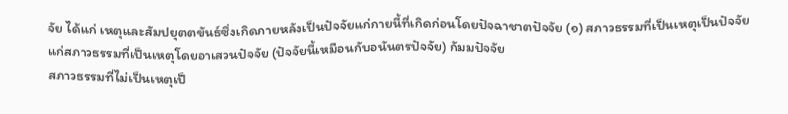จัย ได้แก่ เหตุและสัมปยุตตขันธ์ซึ่งเกิดภายหลังเป็นปัจจัยแก่กายนี้ที่เกิดก่อนโดยปัจฉาชาตปัจจัย (๑) สภาวธรรมที่เป็นเหตุเป็นปัจจัยแก่สภาวธรรมที่เป็นเหตุโดยอาเสวนปัจจัย (ปัจจัยนี้เหมือนกับอนันตรปัจจัย) กัมมปัจจัย
สภาวธรรมที่ไม่เป็นเหตุเป็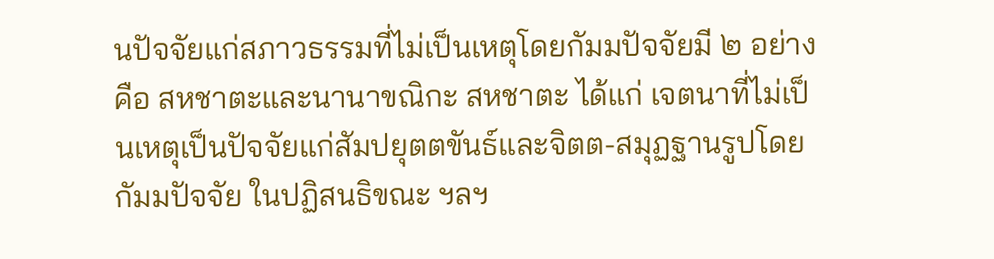นปัจจัยแก่สภาวธรรมที่ไม่เป็นเหตุโดยกัมมปัจจัยมี ๒ อย่าง คือ สหชาตะและนานาขณิกะ สหชาตะ ได้แก่ เจตนาที่ไม่เป็นเหตุเป็นปัจจัยแก่สัมปยุตตขันธ์และจิตต-สมุฏฐานรูปโดยกัมมปัจจัย ในปฏิสนธิขณะ ฯลฯ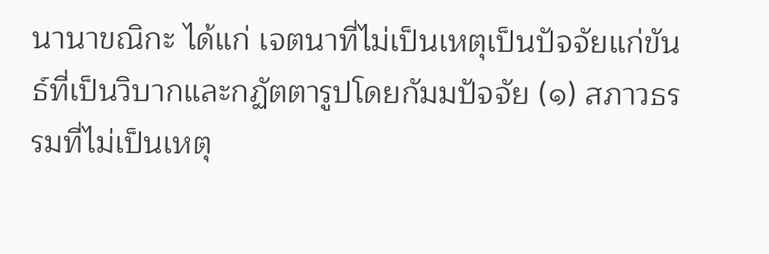นานาขณิกะ ได้แก่ เจตนาที่ไม่เป็นเหตุเป็นปัจจัยแก่ขันธ์ที่เป็นวิบากและกฏัตตารูปโดยกัมมปัจจัย (๑) สภาวธรรมที่ไม่เป็นเหตุ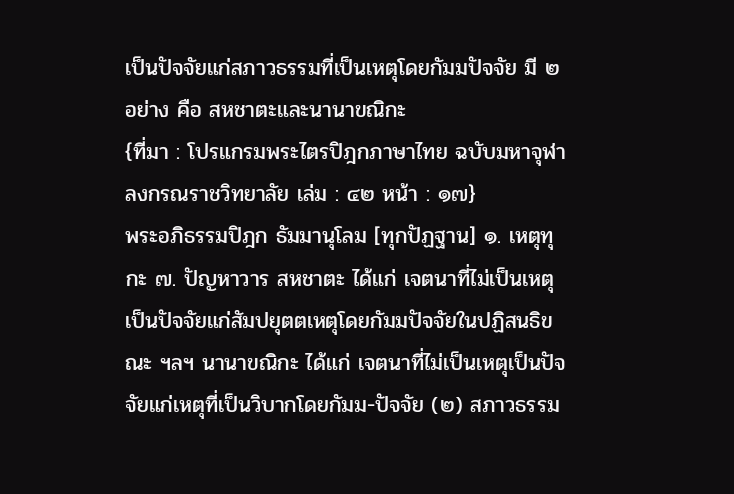เป็นปัจจัยแก่สภาวธรรมที่เป็นเหตุโดยกัมมปัจจัย มี ๒อย่าง คือ สหชาตะและนานาขณิกะ
{ที่มา : โปรแกรมพระไตรปิฎกภาษาไทย ฉบับมหาจุฬาลงกรณราชวิทยาลัย เล่ม : ๔๒ หน้า : ๑๗}
พระอภิธรรมปิฎก ธัมมานุโลม [ทุกปัฏฐาน] ๑. เหตุทุกะ ๗. ปัญหาวาร สหชาตะ ได้แก่ เจตนาที่ไม่เป็นเหตุเป็นปัจจัยแก่สัมปยุตตเหตุโดยกัมมปัจจัยในปฏิสนธิขณะ ฯลฯ นานาขณิกะ ได้แก่ เจตนาที่ไม่เป็นเหตุเป็นปัจจัยแก่เหตุที่เป็นวิบากโดยกัมม-ปัจจัย (๒) สภาวธรรม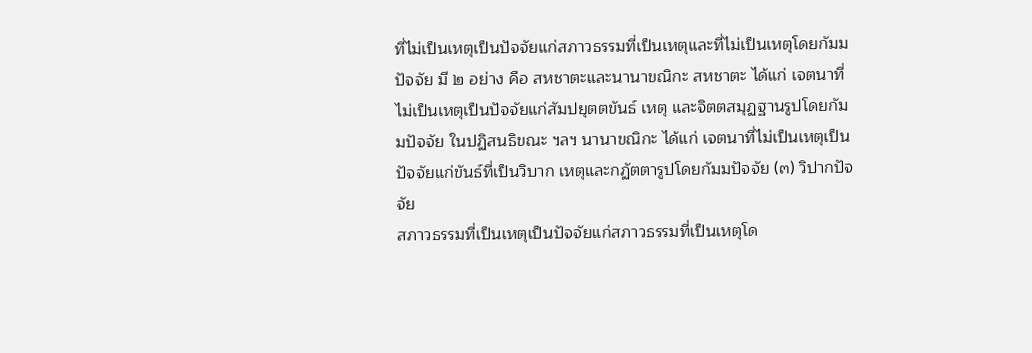ที่ไม่เป็นเหตุเป็นปัจจัยแก่สภาวธรรมที่เป็นเหตุและที่ไม่เป็นเหตุโดยกัมมปัจจัย มี ๒ อย่าง คือ สหชาตะและนานาขณิกะ สหชาตะ ได้แก่ เจตนาที่ไม่เป็นเหตุเป็นปัจจัยแก่สัมปยุตตขันธ์ เหตุ และจิตตสมุฏฐานรูปโดยกัมมปัจจัย ในปฏิสนธิขณะ ฯลฯ นานาขณิกะ ได้แก่ เจตนาที่ไม่เป็นเหตุเป็นปัจจัยแก่ขันธ์ที่เป็นวิบาก เหตุและกฏัตตารูปโดยกัมมปัจจัย (๓) วิปากปัจจัย
สภาวธรรมที่เป็นเหตุเป็นปัจจัยแก่สภาวธรรมที่เป็นเหตุโด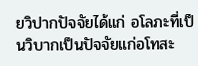ยวิปากปัจจัยได้แก่ อโลภะที่เป็นวิบากเป็นปัจจัยแก่อโทสะ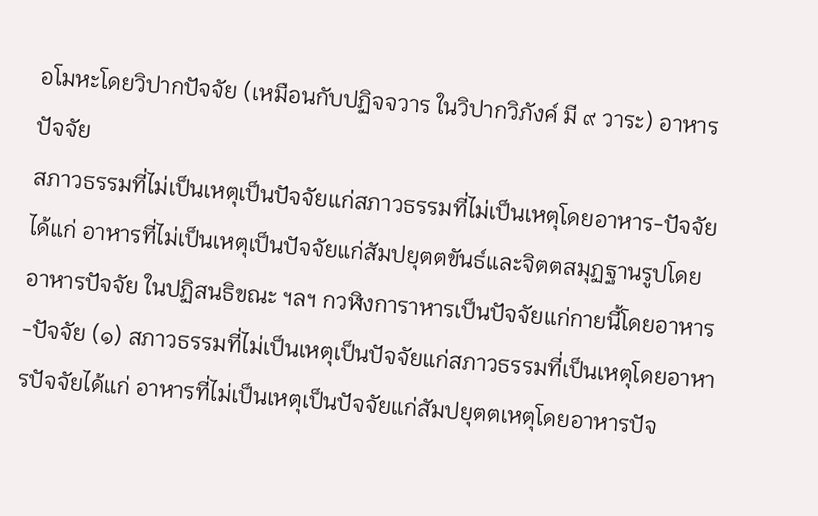อโมหะโดยวิปากปัจจัย (เหมือนกับปฏิจจวาร ในวิปากวิภังค์ มี ๙ วาระ) อาหารปัจจัย
สภาวธรรมที่ไม่เป็นเหตุเป็นปัจจัยแก่สภาวธรรมที่ไม่เป็นเหตุโดยอาหาร-ปัจจัย ได้แก่ อาหารที่ไม่เป็นเหตุเป็นปัจจัยแก่สัมปยุตตขันธ์และจิตตสมุฏฐานรูปโดยอาหารปัจจัย ในปฏิสนธิขณะ ฯลฯ กวฬิงการาหารเป็นปัจจัยแก่กายนี้โดยอาหาร-ปัจจัย (๑) สภาวธรรมที่ไม่เป็นเหตุเป็นปัจจัยแก่สภาวธรรมที่เป็นเหตุโดยอาหารปัจจัยได้แก่ อาหารที่ไม่เป็นเหตุเป็นปัจจัยแก่สัมปยุตตเหตุโดยอาหารปัจ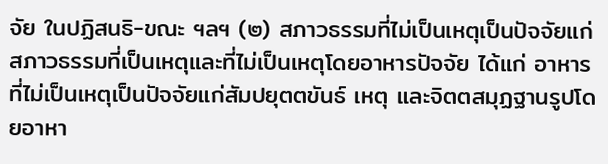จัย ในปฏิสนธิ-ขณะ ฯลฯ (๒) สภาวธรรมที่ไม่เป็นเหตุเป็นปัจจัยแก่สภาวธรรมที่เป็นเหตุและที่ไม่เป็นเหตุโดยอาหารปัจจัย ได้แก่ อาหารที่ไม่เป็นเหตุเป็นปัจจัยแก่สัมปยุตตขันธ์ เหตุ และจิตตสมุฏฐานรูปโดยอาหา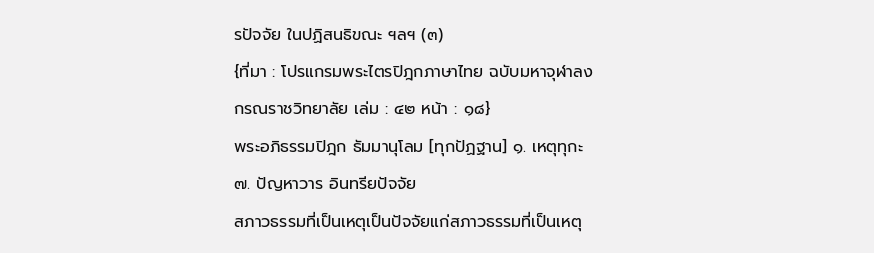รปัจจัย ในปฏิสนธิขณะ ฯลฯ (๓)
{ที่มา : โปรแกรมพระไตรปิฎกภาษาไทย ฉบับมหาจุฬาลงกรณราชวิทยาลัย เล่ม : ๔๒ หน้า : ๑๘}
พระอภิธรรมปิฎก ธัมมานุโลม [ทุกปัฏฐาน] ๑. เหตุทุกะ ๗. ปัญหาวาร อินทรียปัจจัย
สภาวธรรมที่เป็นเหตุเป็นปัจจัยแก่สภาวธรรมที่เป็นเหตุ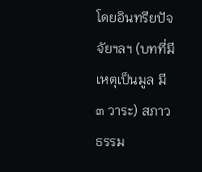โดยอินทรียปัจจัยฯลฯ (บทที่มีเหตุเป็นมูล มี ๓ วาระ) สภาวธรรม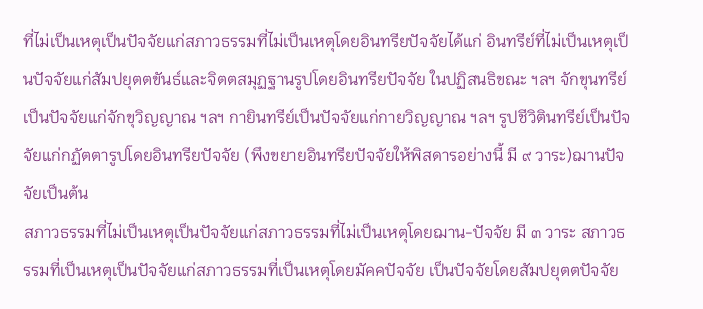ที่ไม่เป็นเหตุเป็นปัจจัยแก่สภาวธรรมที่ไม่เป็นเหตุโดยอินทรียปัจจัยได้แก่ อินทรีย์ที่ไม่เป็นเหตุเป็นปัจจัยแก่สัมปยุตตขันธ์และจิตตสมุฏฐานรูปโดยอินทรียปัจจัย ในปฏิสนธิขณะ ฯลฯ จักขุนทรีย์เป็นปัจจัยแก่จักขุวิญญาณ ฯลฯ กายินทรีย์เป็นปัจจัยแก่กายวิญญาณ ฯลฯ รูปชีวิตินทรีย์เป็นปัจจัยแก่กฏัตตารูปโดยอินทรียปัจจัย (พึงขยายอินทรียปัจจัยให้พิสดารอย่างนี้ มี ๙ วาระ)ฌานปัจจัยเป็นต้น
สภาวธรรมที่ไม่เป็นเหตุเป็นปัจจัยแก่สภาวธรรมที่ไม่เป็นเหตุโดยฌาน-ปัจจัย มี ๓ วาระ สภาวธรรมที่เป็นเหตุเป็นปัจจัยแก่สภาวธรรมที่เป็นเหตุโดยมัคคปัจจัย เป็นปัจจัยโดยสัมปยุตตปัจจัย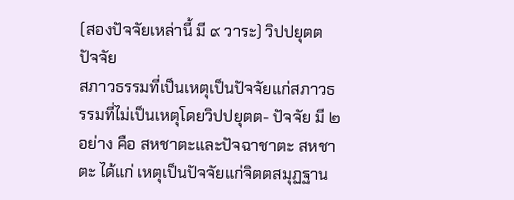(สองปัจจัยเหล่านี้ มี ๙ วาระ) วิปปยุตตปัจจัย
สภาวธรรมที่เป็นเหตุเป็นปัจจัยแก่สภาวธรรมที่ไม่เป็นเหตุโดยวิปปยุตต- ปัจจัย มี ๒ อย่าง คือ สหชาตะและปัจฉาชาตะ สหชาตะ ได้แก่ เหตุเป็นปัจจัยแก่จิตตสมุฏฐาน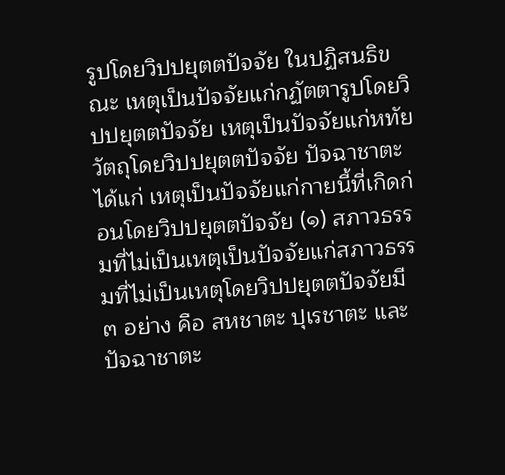รูปโดยวิปปยุตตปัจจัย ในปฏิสนธิขณะ เหตุเป็นปัจจัยแก่กฏัตตารูปโดยวิปปยุตตปัจจัย เหตุเป็นปัจจัยแก่หทัยวัตถุโดยวิปปยุตตปัจจัย ปัจฉาชาตะ ได้แก่ เหตุเป็นปัจจัยแก่กายนี้ที่เกิดก่อนโดยวิปปยุตตปัจจัย (๑) สภาวธรรมที่ไม่เป็นเหตุเป็นปัจจัยแก่สภาวธรรมที่ไม่เป็นเหตุโดยวิปปยุตตปัจจัยมี ๓ อย่าง คือ สหชาตะ ปุเรชาตะ และปัจฉาชาตะ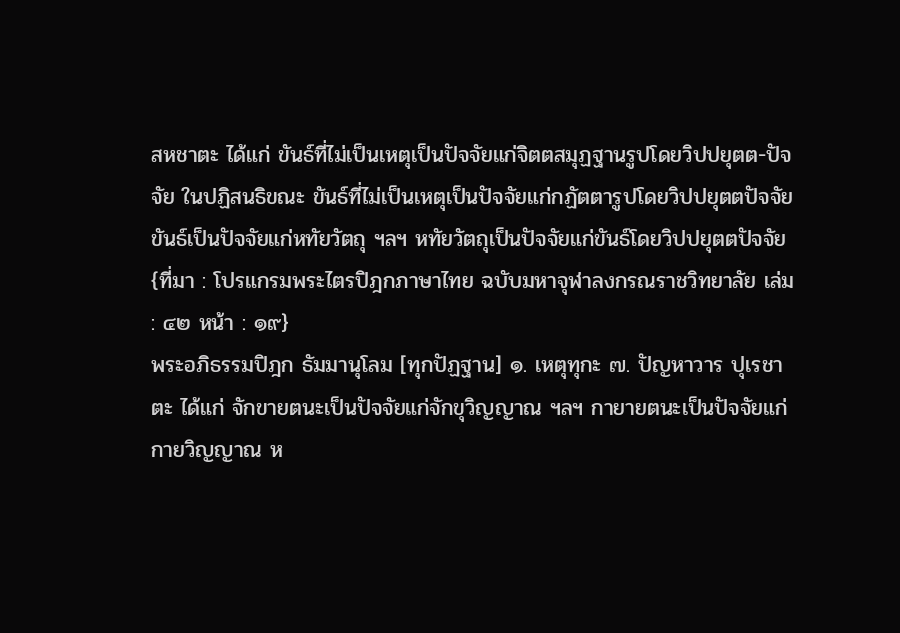สหชาตะ ได้แก่ ขันธ์ที่ไม่เป็นเหตุเป็นปัจจัยแก่จิตตสมุฏฐานรูปโดยวิปปยุตต-ปัจจัย ในปฏิสนธิขณะ ขันธ์ที่ไม่เป็นเหตุเป็นปัจจัยแก่กฏัตตารูปโดยวิปปยุตตปัจจัยขันธ์เป็นปัจจัยแก่หทัยวัตถุ ฯลฯ หทัยวัตถุเป็นปัจจัยแก่ขันธ์โดยวิปปยุตตปัจจัย
{ที่มา : โปรแกรมพระไตรปิฎกภาษาไทย ฉบับมหาจุฬาลงกรณราชวิทยาลัย เล่ม : ๔๒ หน้า : ๑๙}
พระอภิธรรมปิฎก ธัมมานุโลม [ทุกปัฏฐาน] ๑. เหตุทุกะ ๗. ปัญหาวาร ปุเรชาตะ ได้แก่ จักขายตนะเป็นปัจจัยแก่จักขุวิญญาณ ฯลฯ กายายตนะเป็นปัจจัยแก่กายวิญญาณ ห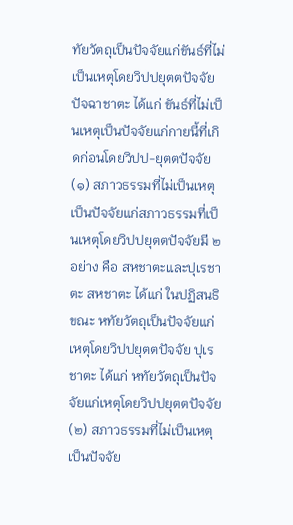ทัยวัตถุเป็นปัจจัยแก่ขันธ์ที่ไม่เป็นเหตุโดยวิปปยุตตปัจจัย ปัจฉาชาตะ ได้แก่ ขันธ์ที่ไม่เป็นเหตุเป็นปัจจัยแก่กายนี้ที่เกิดก่อนโดยวิปป-ยุตตปัจจัย (๑) สภาวธรรมที่ไม่เป็นเหตุเป็นปัจจัยแก่สภาวธรรมที่เป็นเหตุโดยวิปปยุตตปัจจัยมี ๒ อย่าง คือ สหชาตะและปุเรชาตะ สหชาตะ ได้แก่ ในปฏิสนธิขณะ หทัยวัตถุเป็นปัจจัยแก่เหตุโดยวิปปยุตตปัจจัย ปุเรชาตะ ได้แก่ หทัยวัตถุเป็นปัจจัยแก่เหตุโดยวิปปยุตตปัจจัย (๒) สภาวธรรมที่ไม่เป็นเหตุเป็นปัจจัย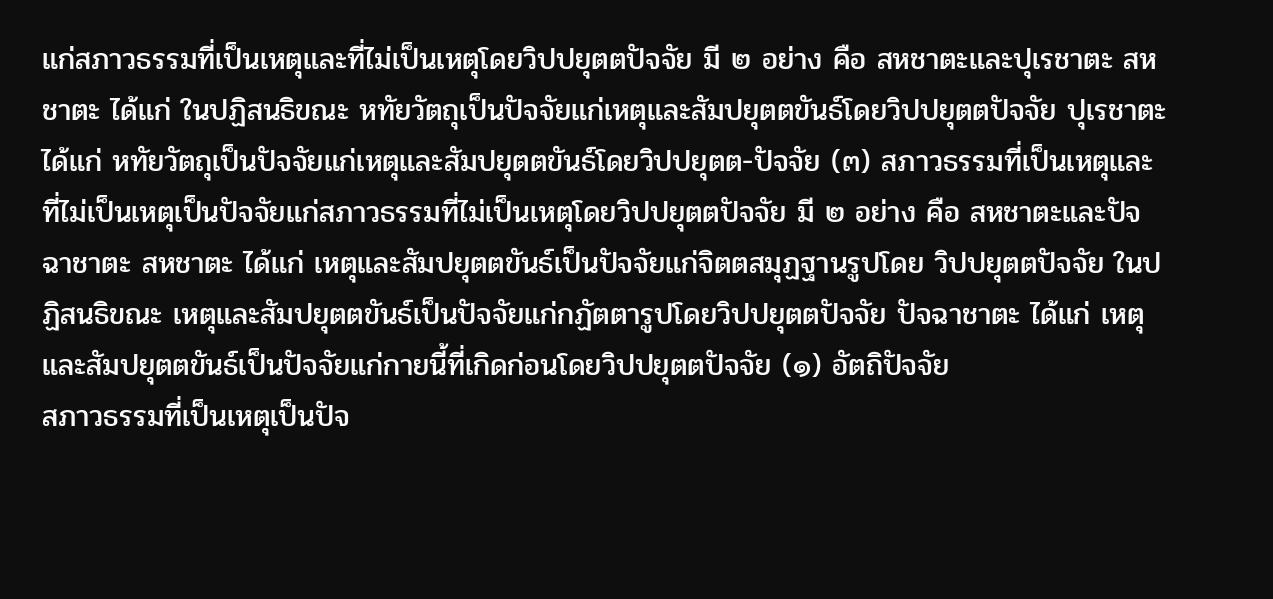แก่สภาวธรรมที่เป็นเหตุและที่ไม่เป็นเหตุโดยวิปปยุตตปัจจัย มี ๒ อย่าง คือ สหชาตะและปุเรชาตะ สหชาตะ ได้แก่ ในปฏิสนธิขณะ หทัยวัตถุเป็นปัจจัยแก่เหตุและสัมปยุตตขันธ์โดยวิปปยุตตปัจจัย ปุเรชาตะ ได้แก่ หทัยวัตถุเป็นปัจจัยแก่เหตุและสัมปยุตตขันธ์โดยวิปปยุตต-ปัจจัย (๓) สภาวธรรมที่เป็นเหตุและที่ไม่เป็นเหตุเป็นปัจจัยแก่สภาวธรรมที่ไม่เป็นเหตุโดยวิปปยุตตปัจจัย มี ๒ อย่าง คือ สหชาตะและปัจฉาชาตะ สหชาตะ ได้แก่ เหตุและสัมปยุตตขันธ์เป็นปัจจัยแก่จิตตสมุฏฐานรูปโดย วิปปยุตตปัจจัย ในปฏิสนธิขณะ เหตุและสัมปยุตตขันธ์เป็นปัจจัยแก่กฏัตตารูปโดยวิปปยุตตปัจจัย ปัจฉาชาตะ ได้แก่ เหตุและสัมปยุตตขันธ์เป็นปัจจัยแก่กายนี้ที่เกิดก่อนโดยวิปปยุตตปัจจัย (๑) อัตถิปัจจัย
สภาวธรรมที่เป็นเหตุเป็นปัจ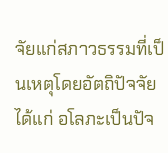จัยแก่สภาวธรรมที่เป็นเหตุโดยอัตถิปัจจัย ได้แก่ อโลภะเป็นปัจ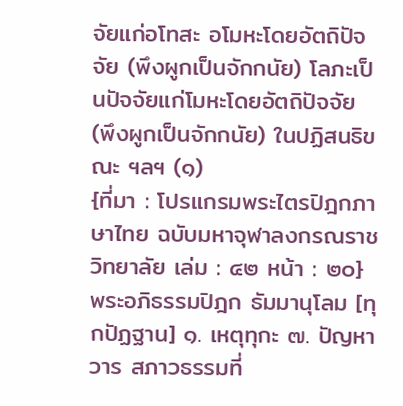จัยแก่อโทสะ อโมหะโดยอัตถิปัจจัย (พึงผูกเป็นจักกนัย) โลภะเป็นปัจจัยแก่โมหะโดยอัตถิปัจจัย (พึงผูกเป็นจักกนัย) ในปฏิสนธิขณะ ฯลฯ (๑)
{ที่มา : โปรแกรมพระไตรปิฎกภาษาไทย ฉบับมหาจุฬาลงกรณราชวิทยาลัย เล่ม : ๔๒ หน้า : ๒๐}
พระอภิธรรมปิฎก ธัมมานุโลม [ทุกปัฏฐาน] ๑. เหตุทุกะ ๗. ปัญหาวาร สภาวธรรมที่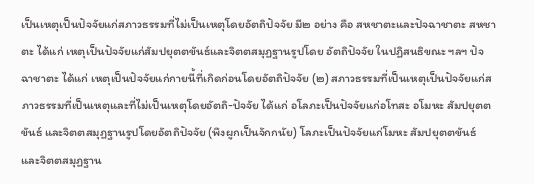เป็นเหตุเป็นปัจจัยแก่สภาวธรรมที่ไม่เป็นเหตุโดยอัตถิปัจจัย มี๒ อย่าง คือ สหชาตะและปัจฉาชาตะ สหชาตะ ได้แก่ เหตุเป็นปัจจัยแก่สัมปยุตตขันธ์และจิตตสมุฏฐานรูปโดย อัตถิปัจจัย ในปฏิสนธิขณะ ฯลฯ ปัจฉาชาตะ ได้แก่ เหตุเป็นปัจจัยแก่กายนี้ที่เกิดก่อนโดยอัตถิปัจจัย (๒) สภาวธรรมที่เป็นเหตุเป็นปัจจัยแก่สภาวธรรมที่เป็นเหตุและที่ไม่เป็นเหตุโดยอัตถิ-ปัจจัย ได้แก่ อโลภะเป็นปัจจัยแก่อโทสะ อโมหะ สัมปยุตตขันธ์ และจิตตสมุฏฐานรูปโดยอัตถิปัจจัย (พึงผูกเป็นจักกนัย) โลภะเป็นปัจจัยแก่โมหะ สัมปยุตตขันธ์ และจิตตสมุฏฐาน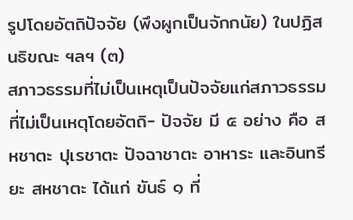รูปโดยอัตถิปัจจัย (พึงผูกเป็นจักกนัย) ในปฏิสนธิขณะ ฯลฯ (๓)
สภาวธรรมที่ไม่เป็นเหตุเป็นปัจจัยแก่สภาวธรรมที่ไม่เป็นเหตุโดยอัตถิ- ปัจจัย มี ๕ อย่าง คือ สหชาตะ ปุเรชาตะ ปัจฉาชาตะ อาหาระ และอินทรียะ สหชาตะ ได้แก่ ขันธ์ ๑ ที่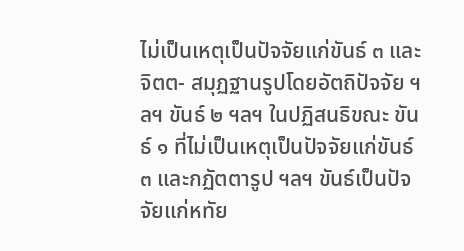ไม่เป็นเหตุเป็นปัจจัยแก่ขันธ์ ๓ และจิตต- สมุฏฐานรูปโดยอัตถิปัจจัย ฯลฯ ขันธ์ ๒ ฯลฯ ในปฏิสนธิขณะ ขันธ์ ๑ ที่ไม่เป็นเหตุเป็นปัจจัยแก่ขันธ์ ๓ และกฏัตตารูป ฯลฯ ขันธ์เป็นปัจจัยแก่หทัย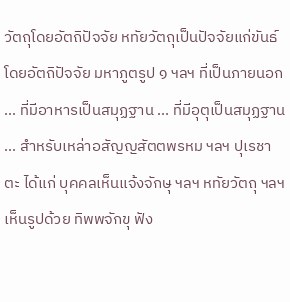วัตถุโดยอัตถิปัจจัย หทัยวัตถุเป็นปัจจัยแก่ขันธ์โดยอัตถิปัจจัย มหาภูตรูป ๑ ฯลฯ ที่เป็นภายนอก ... ที่มีอาหารเป็นสมุฏฐาน ... ที่มีอุตุเป็นสมุฏฐาน ... สำหรับเหล่าอสัญญสัตตพรหม ฯลฯ ปุเรชาตะ ได้แก่ บุคคลเห็นแจ้งจักษุ ฯลฯ หทัยวัตถุ ฯลฯ เห็นรูปด้วย ทิพพจักขุ ฟัง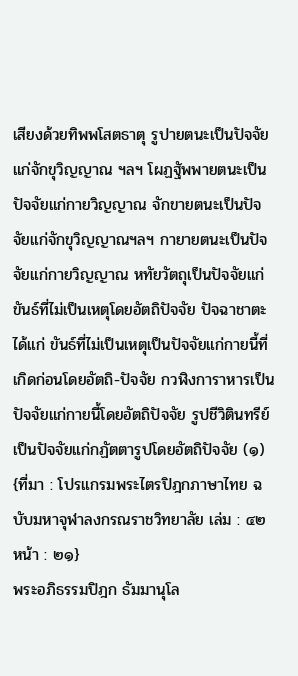เสียงด้วยทิพพโสตธาตุ รูปายตนะเป็นปัจจัยแก่จักขุวิญญาณ ฯลฯ โผฏฐัพพายตนะเป็นปัจจัยแก่กายวิญญาณ จักขายตนะเป็นปัจจัยแก่จักขุวิญญาณฯลฯ กายายตนะเป็นปัจจัยแก่กายวิญญาณ หทัยวัตถุเป็นปัจจัยแก่ขันธ์ที่ไม่เป็นเหตุโดยอัตถิปัจจัย ปัจฉาชาตะ ได้แก่ ขันธ์ที่ไม่เป็นเหตุเป็นปัจจัยแก่กายนี้ที่เกิดก่อนโดยอัตถิ-ปัจจัย กวฬิงการาหารเป็นปัจจัยแก่กายนี้โดยอัตถิปัจจัย รูปชีวิตินทรีย์เป็นปัจจัยแก่กฏัตตารูปโดยอัตถิปัจจัย (๑)
{ที่มา : โปรแกรมพระไตรปิฎกภาษาไทย ฉบับมหาจุฬาลงกรณราชวิทยาลัย เล่ม : ๔๒ หน้า : ๒๑}
พระอภิธรรมปิฎก ธัมมานุโล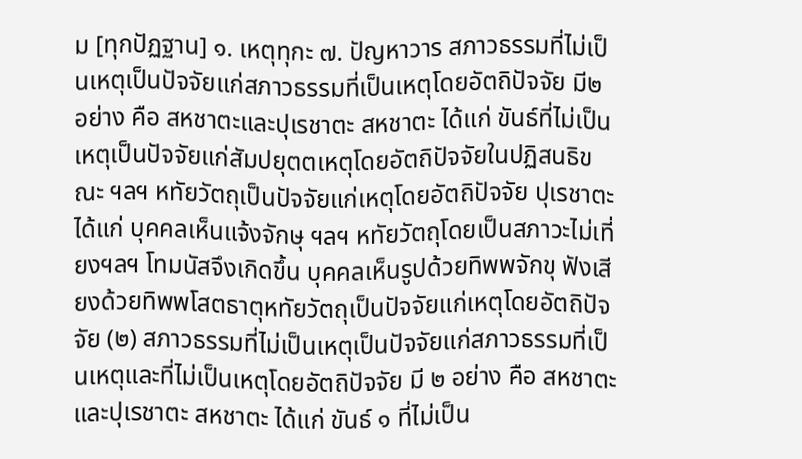ม [ทุกปัฏฐาน] ๑. เหตุทุกะ ๗. ปัญหาวาร สภาวธรรมที่ไม่เป็นเหตุเป็นปัจจัยแก่สภาวธรรมที่เป็นเหตุโดยอัตถิปัจจัย มี๒ อย่าง คือ สหชาตะและปุเรชาตะ สหชาตะ ได้แก่ ขันธ์ที่ไม่เป็นเหตุเป็นปัจจัยแก่สัมปยุตตเหตุโดยอัตถิปัจจัยในปฏิสนธิขณะ ฯลฯ หทัยวัตถุเป็นปัจจัยแก่เหตุโดยอัตถิปัจจัย ปุเรชาตะ ได้แก่ บุคคลเห็นแจ้งจักษุ ฯลฯ หทัยวัตถุโดยเป็นสภาวะไม่เที่ยงฯลฯ โทมนัสจึงเกิดขึ้น บุคคลเห็นรูปด้วยทิพพจักขุ ฟังเสียงด้วยทิพพโสตธาตุหทัยวัตถุเป็นปัจจัยแก่เหตุโดยอัตถิปัจจัย (๒) สภาวธรรมที่ไม่เป็นเหตุเป็นปัจจัยแก่สภาวธรรมที่เป็นเหตุและที่ไม่เป็นเหตุโดยอัตถิปัจจัย มี ๒ อย่าง คือ สหชาตะและปุเรชาตะ สหชาตะ ได้แก่ ขันธ์ ๑ ที่ไม่เป็น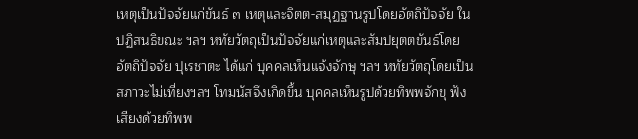เหตุเป็นปัจจัยแก่ขันธ์ ๓ เหตุและจิตต-สมุฏฐานรูปโดยอัตถิปัจจัย ในปฏิสนธิขณะ ฯลฯ หทัยวัตถุเป็นปัจจัยแก่เหตุและสัมปยุตตขันธ์โดยอัตถิปัจจัย ปุเรชาตะ ได้แก่ บุคคลเห็นแจ้งจักษุ ฯลฯ หทัยวัตถุโดยเป็นสภาวะไม่เที่ยงฯลฯ โทมนัสจึงเกิดขึ้น บุคคลเห็นรูปด้วยทิพพจักขุ ฟังเสียงด้วยทิพพ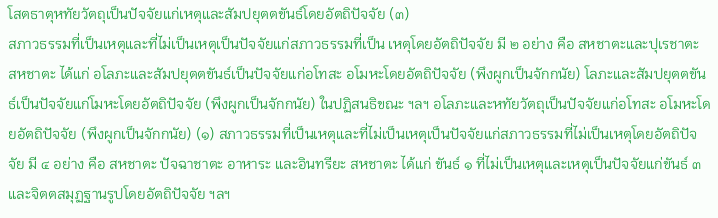โสตธาตุหทัยวัตถุเป็นปัจจัยแก่เหตุและสัมปยุตตขันธ์โดยอัตถิปัจจัย (๓)
สภาวธรรมที่เป็นเหตุและที่ไม่เป็นเหตุเป็นปัจจัยแก่สภาวธรรมที่เป็น เหตุโดยอัตถิปัจจัย มี ๒ อย่าง คือ สหชาตะและปุเรชาตะ สหชาตะ ได้แก่ อโลภะและสัมปยุตตขันธ์เป็นปัจจัยแก่อโทสะ อโมหะโดยอัตถิปัจจัย (พึงผูกเป็นจักกนัย) โลภะและสัมปยุตตขันธ์เป็นปัจจัยแก่โมหะโดยอัตถิปัจจัย (พึงผูกเป็นจักกนัย) ในปฏิสนธิขณะ ฯลฯ อโลภะและหทัยวัตถุเป็นปัจจัยแก่อโทสะ อโมหะโดยอัตถิปัจจัย (พึงผูกเป็นจักกนัย) (๑) สภาวธรรมที่เป็นเหตุและที่ไม่เป็นเหตุเป็นปัจจัยแก่สภาวธรรมที่ไม่เป็นเหตุโดยอัตถิปัจจัย มี ๔ อย่าง คือ สหชาตะ ปัจฉาชาตะ อาหาระ และอินทรียะ สหชาตะ ได้แก่ ขันธ์ ๑ ที่ไม่เป็นเหตุและเหตุเป็นปัจจัยแก่ขันธ์ ๓ และจิตตสมุฏฐานรูปโดยอัตถิปัจจัย ฯลฯ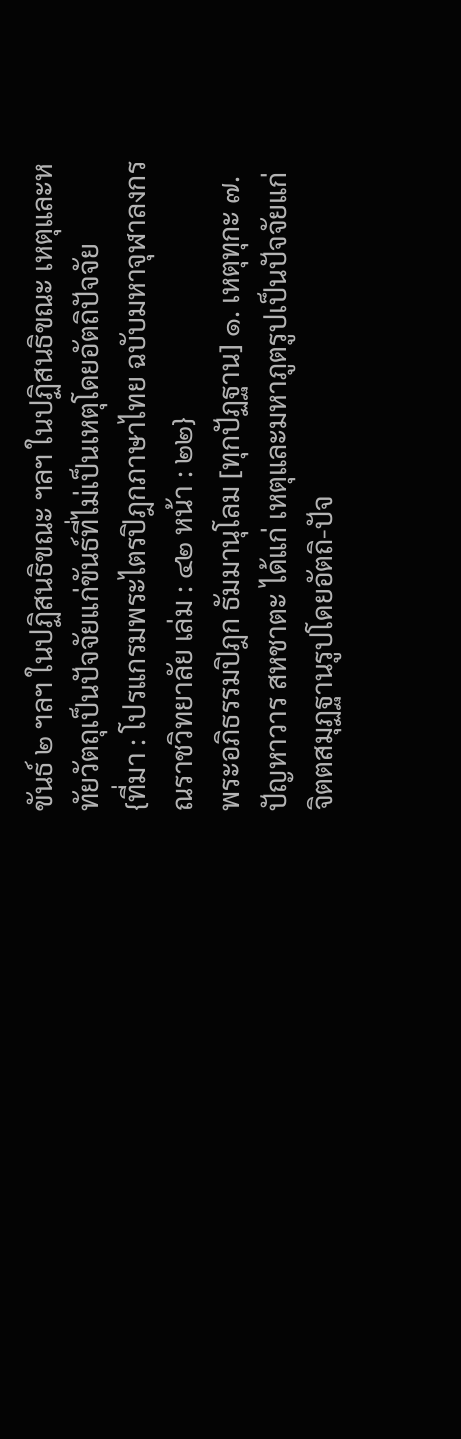ขันธ์ ๒ ฯลฯ ในปฏิสนธิขณะ ฯลฯ ในปฏิสนธิขณะ เหตุและหทัยวัตถุเป็นปัจจัยแก่ขันธ์ที่ไม่เป็นเหตุโดยอัตถิปัจจัย
{ที่มา : โปรแกรมพระไตรปิฎกภาษาไทย ฉบับมหาจุฬาลงกรณราชวิทยาลัย เล่ม : ๔๒ หน้า : ๒๒}
พระอภิธรรมปิฎก ธัมมานุโลม [ทุกปัฏฐาน] ๑. เหตุทุกะ ๗. ปัญหาวาร สหชาตะ ได้แก่ เหตุและมหาภูตรูปเป็นปัจจัยแก่จิตตสมุฏฐานรูปโดยอัตถิ-ปัจ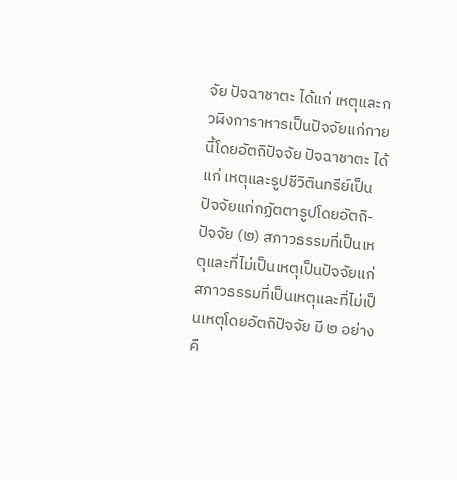จัย ปัจฉาชาตะ ได้แก่ เหตุและกวฬิงการาหารเป็นปัจจัยแก่กายนี้โดยอัตถิปัจจัย ปัจฉาชาตะ ได้แก่ เหตุและรูปชีวิตินทรีย์เป็นปัจจัยแก่กฏัตตารูปโดยอัตถิ-ปัจจัย (๒) สภาวธรรมที่เป็นเหตุและที่ไม่เป็นเหตุเป็นปัจจัยแก่สภาวธรรมที่เป็นเหตุและที่ไม่เป็นเหตุโดยอัตถิปัจจัย มี ๒ อย่าง คื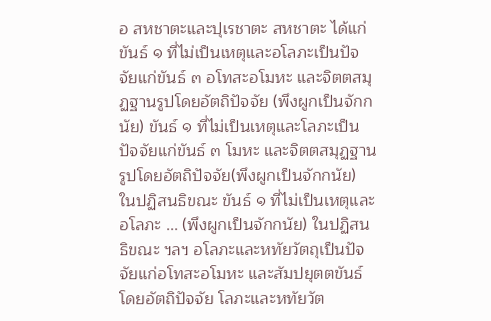อ สหชาตะและปุเรชาตะ สหชาตะ ได้แก่ ขันธ์ ๑ ที่ไม่เป็นเหตุและอโลภะเป็นปัจจัยแก่ขันธ์ ๓ อโทสะอโมหะ และจิตตสมุฏฐานรูปโดยอัตถิปัจจัย (พึงผูกเป็นจักกนัย) ขันธ์ ๑ ที่ไม่เป็นเหตุและโลภะเป็นปัจจัยแก่ขันธ์ ๓ โมหะ และจิตตสมุฏฐานรูปโดยอัตถิปัจจัย(พึงผูกเป็นจักกนัย) ในปฏิสนธิขณะ ขันธ์ ๑ ที่ไม่เป็นเหตุและอโลภะ ... (พึงผูกเป็นจักกนัย) ในปฏิสนธิขณะ ฯลฯ อโลภะและหทัยวัตถุเป็นปัจจัยแก่อโทสะอโมหะ และสัมปยุตตขันธ์โดยอัตถิปัจจัย โลภะและหทัยวัต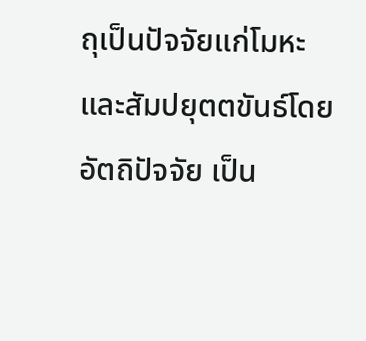ถุเป็นปัจจัยแก่โมหะและสัมปยุตตขันธ์โดยอัตถิปัจจัย เป็น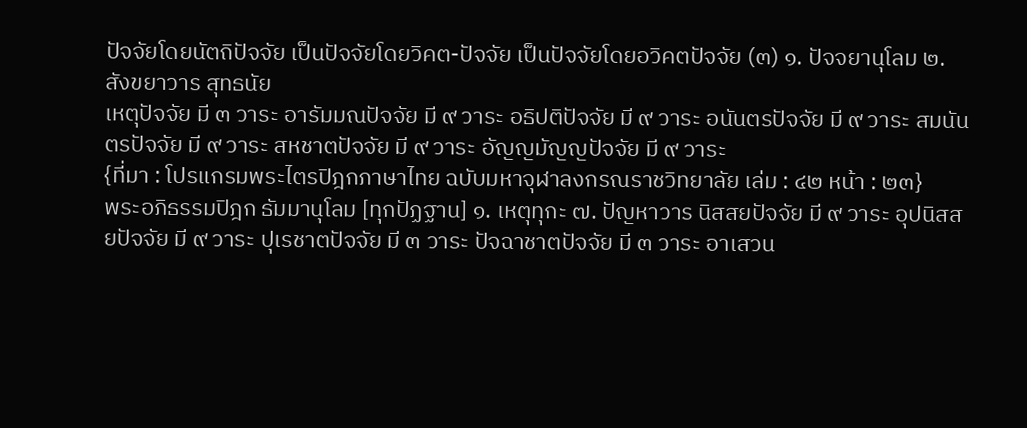ปัจจัยโดยนัตถิปัจจัย เป็นปัจจัยโดยวิคต-ปัจจัย เป็นปัจจัยโดยอวิคตปัจจัย (๓) ๑. ปัจจยานุโลม ๒. สังขยาวาร สุทธนัย
เหตุปัจจัย มี ๓ วาระ อารัมมณปัจจัย มี ๙ วาระ อธิปติปัจจัย มี ๙ วาระ อนันตรปัจจัย มี ๙ วาระ สมนันตรปัจจัย มี ๙ วาระ สหชาตปัจจัย มี ๙ วาระ อัญญมัญญปัจจัย มี ๙ วาระ
{ที่มา : โปรแกรมพระไตรปิฎกภาษาไทย ฉบับมหาจุฬาลงกรณราชวิทยาลัย เล่ม : ๔๒ หน้า : ๒๓}
พระอภิธรรมปิฎก ธัมมานุโลม [ทุกปัฏฐาน] ๑. เหตุทุกะ ๗. ปัญหาวาร นิสสยปัจจัย มี ๙ วาระ อุปนิสสยปัจจัย มี ๙ วาระ ปุเรชาตปัจจัย มี ๓ วาระ ปัจฉาชาตปัจจัย มี ๓ วาระ อาเสวน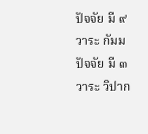ปัจจัย มี ๙ วาระ กัมมปัจจัย มี ๓ วาระ วิปาก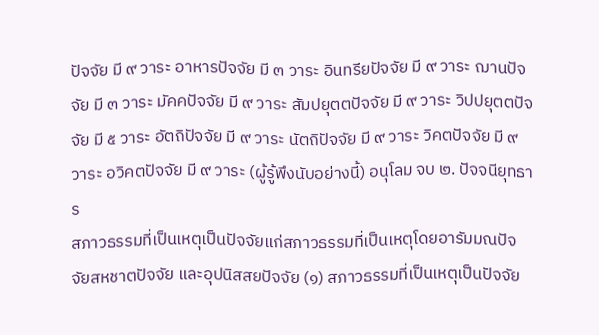ปัจจัย มี ๙ วาระ อาหารปัจจัย มี ๓ วาระ อินทรียปัจจัย มี ๙ วาระ ฌานปัจจัย มี ๓ วาระ มัคคปัจจัย มี ๙ วาระ สัมปยุตตปัจจัย มี ๙ วาระ วิปปยุตตปัจจัย มี ๕ วาระ อัตถิปัจจัย มี ๙ วาระ นัตถิปัจจัย มี ๙ วาระ วิคตปัจจัย มี ๙ วาระ อวิคตปัจจัย มี ๙ วาระ (ผู้รู้พึงนับอย่างนี้) อนุโลม จบ ๒. ปัจจนียุทธาร
สภาวธรรมที่เป็นเหตุเป็นปัจจัยแก่สภาวธรรมที่เป็นเหตุโดยอารัมมณปัจจัยสหชาตปัจจัย และอุปนิสสยปัจจัย (๑) สภาวธรรมที่เป็นเหตุเป็นปัจจัย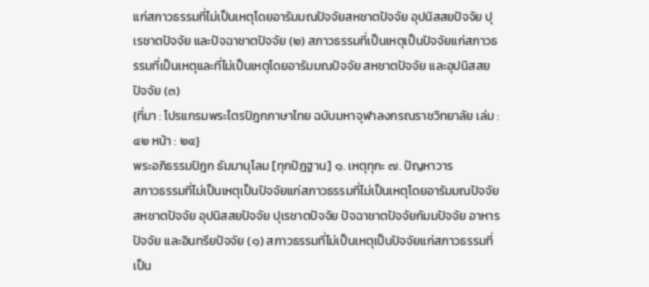แก่สภาวธรรมที่ไม่เป็นเหตุโดยอารัมมณปัจจัยสหชาตปัจจัย อุปนิสสยปัจจัย ปุเรชาตปัจจัย และปัจฉาชาตปัจจัย (๒) สภาวธรรมที่เป็นเหตุเป็นปัจจัยแก่สภาวธรรมที่เป็นเหตุและที่ไม่เป็นเหตุโดยอารัมมณปัจจัย สหชาตปัจจัย และอุปนิสสยปัจจัย (๓)
{ที่มา : โปรแกรมพระไตรปิฎกภาษาไทย ฉบับมหาจุฬาลงกรณราชวิทยาลัย เล่ม : ๔๒ หน้า : ๒๔}
พระอภิธรรมปิฎก ธัมมานุโลม [ทุกปัฏฐาน] ๑. เหตุทุกะ ๗. ปัญหาวาร
สภาวธรรมที่ไม่เป็นเหตุเป็นปัจจัยแก่สภาวธรรมที่ไม่เป็นเหตุโดยอารัมมณปัจจัย สหชาตปัจจัย อุปนิสสยปัจจัย ปุเรชาตปัจจัย ปัจฉาชาตปัจจัยกัมมปัจจัย อาหารปัจจัย และอินทรียปัจจัย (๑) สภาวธรรมที่ไม่เป็นเหตุเป็นปัจจัยแก่สภาวธรรมที่เป็น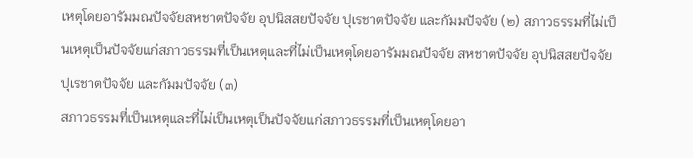เหตุโดยอารัมมณปัจจัยสหชาตปัจจัย อุปนิสสยปัจจัย ปุเรชาตปัจจัย และกัมมปัจจัย (๒) สภาวธรรมที่ไม่เป็นเหตุเป็นปัจจัยแก่สภาวธรรมที่เป็นเหตุและที่ไม่เป็นเหตุโดยอารัมมณปัจจัย สหชาตปัจจัย อุปนิสสยปัจจัย ปุเรชาตปัจจัย และกัมมปัจจัย (๓)
สภาวธรรมที่เป็นเหตุและที่ไม่เป็นเหตุเป็นปัจจัยแก่สภาวธรรมที่เป็นเหตุโดยอา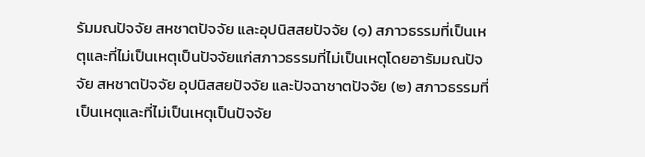รัมมณปัจจัย สหชาตปัจจัย และอุปนิสสยปัจจัย (๑) สภาวธรรมที่เป็นเหตุและที่ไม่เป็นเหตุเป็นปัจจัยแก่สภาวธรรมที่ไม่เป็นเหตุโดยอารัมมณปัจจัย สหชาตปัจจัย อุปนิสสยปัจจัย และปัจฉาชาตปัจจัย (๒) สภาวธรรมที่เป็นเหตุและที่ไม่เป็นเหตุเป็นปัจจัย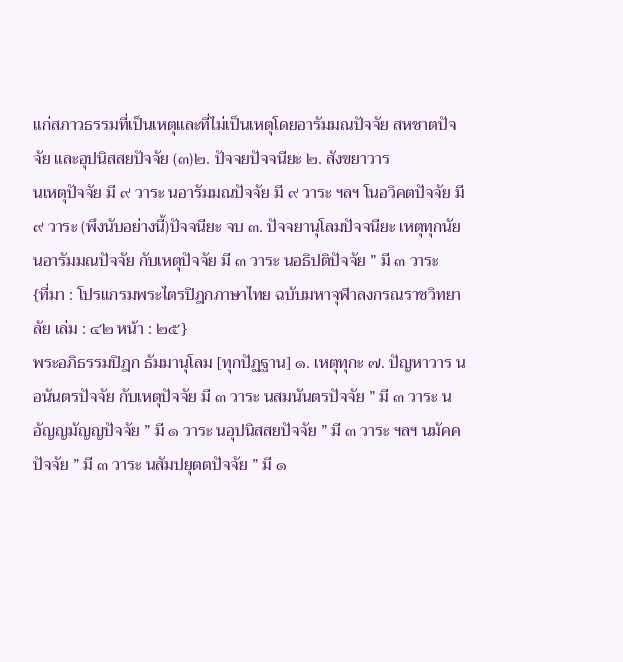แก่สภาวธรรมที่เป็นเหตุและที่ไม่เป็นเหตุโดยอารัมมณปัจจัย สหชาตปัจจัย และอุปนิสสยปัจจัย (๓)๒. ปัจจยปัจจนียะ ๒. สังขยาวาร
นเหตุปัจจัย มี ๙ วาระ นอารัมมณปัจจัย มี ๙ วาระ ฯลฯ โนอวิคตปัจจัย มี ๙ วาระ (พึงนับอย่างนี้)ปัจจนียะ จบ ๓. ปัจจยานุโลมปัจจนียะ เหตุทุกนัย
นอารัมมณปัจจัย กับเหตุปัจจัย มี ๓ วาระ นอธิปติปัจจัย ” มี ๓ วาระ
{ที่มา : โปรแกรมพระไตรปิฎกภาษาไทย ฉบับมหาจุฬาลงกรณราชวิทยาลัย เล่ม : ๔๒ หน้า : ๒๕}
พระอภิธรรมปิฎก ธัมมานุโลม [ทุกปัฏฐาน] ๑. เหตุทุกะ ๗. ปัญหาวาร นอนันตรปัจจัย กับเหตุปัจจัย มี ๓ วาระ นสมนันตรปัจจัย ” มี ๓ วาระ นอัญญมัญญปัจจัย ” มี ๑ วาระ นอุปนิสสยปัจจัย ” มี ๓ วาระ ฯลฯ นมัคคปัจจัย ” มี ๓ วาระ นสัมปยุตตปัจจัย ” มี ๑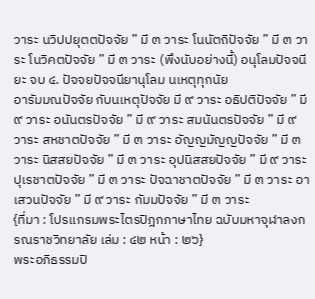วาระ นวิปปยุตตปัจจัย ” มี ๓ วาระ โนนัตถิปัจจัย ” มี ๓ วาระ โนวิคตปัจจัย ” มี ๓ วาระ (พึงนับอย่างนี้) อนุโลมปัจจนียะ จบ ๔. ปัจจยปัจจนียานุโลม นเหตุทุกนัย
อารัมมณปัจจัย กับนเหตุปัจจัย มี ๙ วาระ อธิปติปัจจัย ” มี ๙ วาระ อนันตรปัจจัย ” มี ๙ วาระ สมนันตรปัจจัย ” มี ๙ วาระ สหชาตปัจจัย ” มี ๓ วาระ อัญญมัญญปัจจัย ” มี ๓ วาระ นิสสยปัจจัย ” มี ๓ วาระ อุปนิสสยปัจจัย ” มี ๙ วาระ ปุเรชาตปัจจัย ” มี ๓ วาระ ปัจฉาชาตปัจจัย ” มี ๓ วาระ อาเสวนปัจจัย ” มี ๙ วาระ กัมมปัจจัย ” มี ๓ วาระ
{ที่มา : โปรแกรมพระไตรปิฎกภาษาไทย ฉบับมหาจุฬาลงกรณราชวิทยาลัย เล่ม : ๔๒ หน้า : ๒๖}
พระอภิธรรมปิ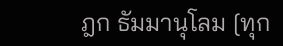ฎก ธัมมานุโลม [ทุก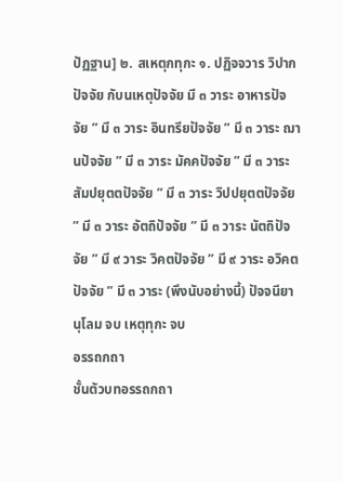ปัฏฐาน] ๒. สเหตุกทุกะ ๑. ปฏิจจวาร วิปากปัจจัย กับนเหตุปัจจัย มี ๓ วาระ อาหารปัจจัย ” มี ๓ วาระ อินทรียปัจจัย ” มี ๓ วาระ ฌานปัจจัย ” มี ๓ วาระ มัคคปัจจัย ” มี ๓ วาระ สัมปยุตตปัจจัย ” มี ๓ วาระ วิปปยุตตปัจจัย ” มี ๓ วาระ อัตถิปัจจัย ” มี ๓ วาระ นัตถิปัจจัย ” มี ๙ วาระ วิคตปัจจัย ” มี ๙ วาระ อวิคตปัจจัย ” มี ๓ วาระ (พึงนับอย่างนี้) ปัจจนียานุโลม จบ เหตุทุกะ จบ
อรรถกถา
ชั้นตัวบทอรรถกถา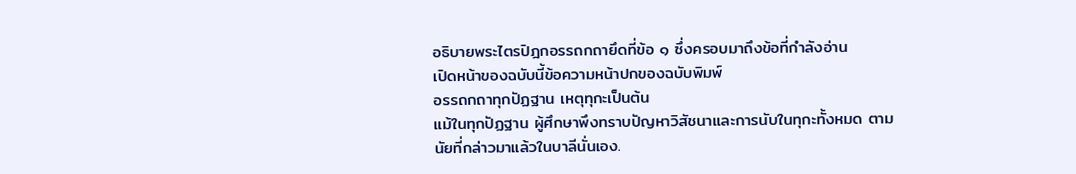อธิบายพระไตรปิฎกอรรถกถายึดที่ข้อ ๑ ซึ่งครอบมาถึงข้อที่กำลังอ่าน
เปิดหน้าของฉบับนี้ข้อความหน้าปกของฉบับพิมพ์
อรรถกถาทุกปัฏฐาน เหตุทุกะเป็นต้น
แม้ในทุกปัฏฐาน ผู้ศึกษาพึงทราบปัญหาวิสัชนาและการนับในทุกะทั้งหมด ตามนัยที่กล่าวมาแล้วในบาลีนั่นเอง.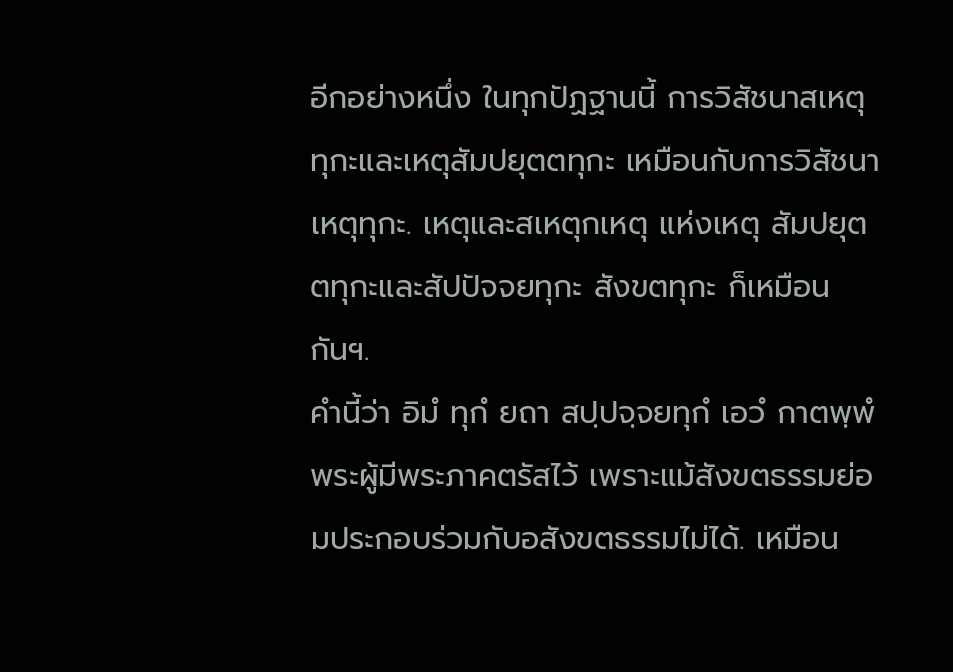อีกอย่างหนึ่ง ในทุกปัฏฐานนี้ การวิสัชนาสเหตุทุกะและเหตุสัมปยุตตทุกะ เหมือนกับการวิสัชนาเหตุทุกะ. เหตุและสเหตุกเหตุ แห่งเหตุ สัมปยุตตทุกะและสัปปัจจยทุกะ สังขตทุกะ ก็เหมือนกันฯ.
คำนี้ว่า อิมํ ทุกํ ยถา สปฺปจฺจยทุกํ เอวํ กาตพฺพํ พระผู้มีพระภาคตรัสไว้ เพราะแม้สังขตธรรมย่อมประกอบร่วมกับอสังขตธรรมไม่ได้. เหมือน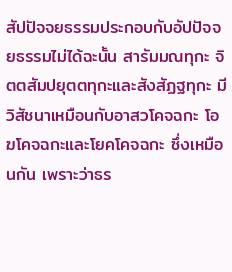สัปปัจจยธรรมประกอบกับอัปปัจจยธรรมไม่ได้ฉะนั้น สารัมมณทุกะ จิตตสัมปยุตตทุกะและสังสัฏฐทุกะ มีวิสัชนาเหมือนกับอาสวโคจฉกะ โอฆโคจฉกะและโยคโคจฉกะ ซึ่งเหมือนกัน เพราะว่าธร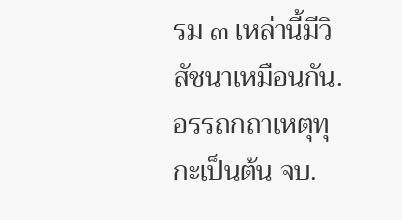รม ๓ เหล่านี้มีวิสัชนาเหมือนกัน.
อรรถกถาเหตุทุกะเป็นต้น จบ.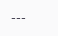---